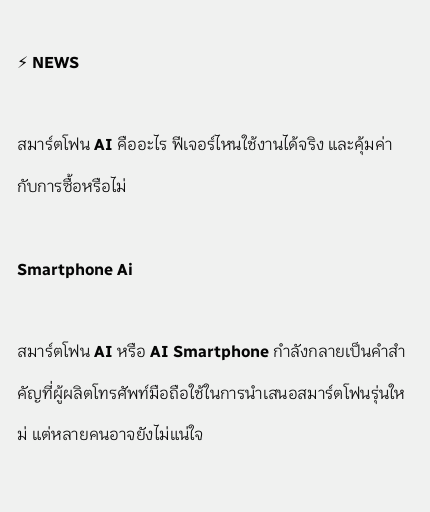⚡ NEWS

สมาร์ตโฟน AI คืออะไร ฟีเจอร์ไหนใช้งานได้จริง และคุ้มค่ากับการซื้อหรือไม่

Smartphone Ai

สมาร์ตโฟน AI หรือ AI Smartphone กำลังกลายเป็นคำสำคัญที่ผู้ผลิตโทรศัพท์มือถือใช้ในการนำเสนอสมาร์ตโฟนรุ่นใหม่ แต่หลายคนอาจยังไม่แน่ใจ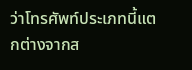ว่าโทรศัพท์ประเภทนี้แตกต่างจากส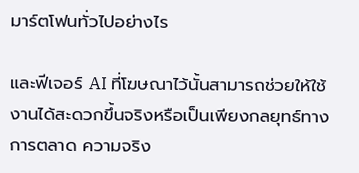มาร์ตโฟนทั่วไปอย่างไร

และฟีเจอร์ AI ที่โฆษณาไว้นั้นสามารถช่วยให้ใช้งานได้สะดวกขึ้นจริงหรือเป็นเพียงกลยุทธ์ทางการตลาด ความจริง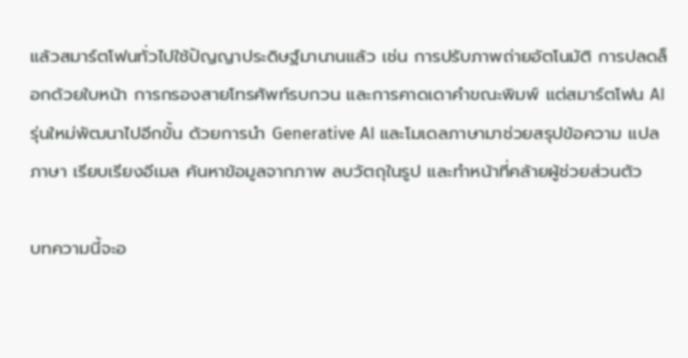แล้วสมาร์ตโฟนทั่วไปใช้ปัญญาประดิษฐ์มานานแล้ว เช่น การปรับภาพถ่ายอัตโนมัติ การปลดล็อกด้วยใบหน้า การกรองสายโทรศัพท์รบกวน และการคาดเดาคำขณะพิมพ์ แต่สมาร์ตโฟน AI รุ่นใหม่พัฒนาไปอีกขั้น ด้วยการนำ Generative AI และโมเดลภาษามาช่วยสรุปข้อความ แปลภาษา เรียบเรียงอีเมล ค้นหาข้อมูลจากภาพ ลบวัตถุในรูป และทำหน้าที่คล้ายผู้ช่วยส่วนตัว

บทความนี้จะอ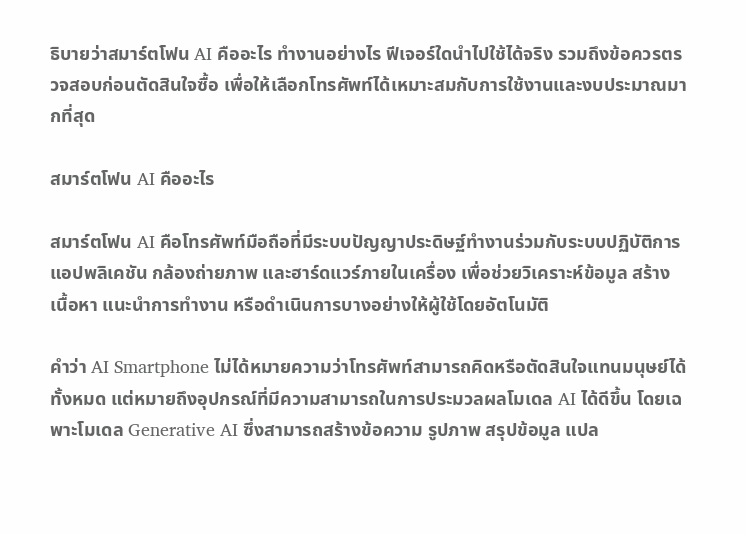ธิบายว่าสมาร์ตโฟน AI คืออะไร ทำงานอย่างไร ฟีเจอร์ใดนำไปใช้ได้จริง รวมถึงข้อควรตรวจสอบก่อนตัดสินใจซื้อ เพื่อให้เลือกโทรศัพท์ได้เหมาะสมกับการใช้งานและงบประมาณมากที่สุด

สมาร์ตโฟน AI คืออะไร

สมาร์ตโฟน AI คือโทรศัพท์มือถือที่มีระบบปัญญาประดิษฐ์ทำงานร่วมกับระบบปฏิบัติการ แอปพลิเคชัน กล้องถ่ายภาพ และฮาร์ดแวร์ภายในเครื่อง เพื่อช่วยวิเคราะห์ข้อมูล สร้างเนื้อหา แนะนำการทำงาน หรือดำเนินการบางอย่างให้ผู้ใช้โดยอัตโนมัติ

คำว่า AI Smartphone ไม่ได้หมายความว่าโทรศัพท์สามารถคิดหรือตัดสินใจแทนมนุษย์ได้ทั้งหมด แต่หมายถึงอุปกรณ์ที่มีความสามารถในการประมวลผลโมเดล AI ได้ดีขึ้น โดยเฉพาะโมเดล Generative AI ซึ่งสามารถสร้างข้อความ รูปภาพ สรุปข้อมูล แปล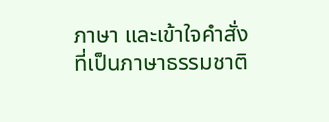ภาษา และเข้าใจคำสั่งที่เป็นภาษาธรรมชาติ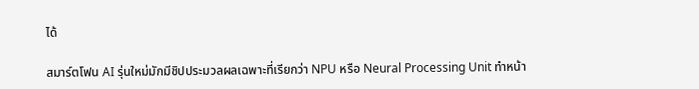ได้

สมาร์ตโฟน AI รุ่นใหม่มักมีชิปประมวลผลเฉพาะที่เรียกว่า NPU หรือ Neural Processing Unit ทำหน้า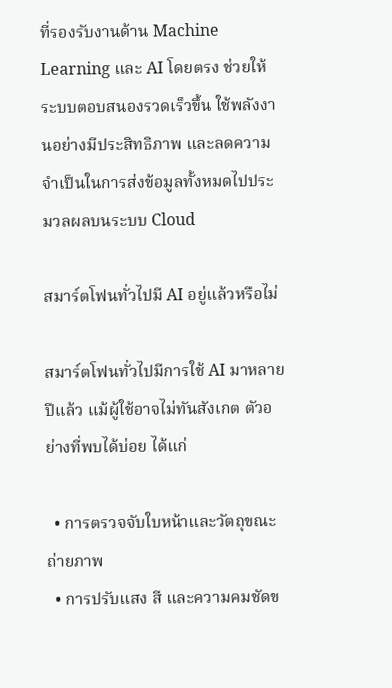ที่รองรับงานด้าน Machine Learning และ AI โดยตรง ช่วยให้ระบบตอบสนองรวดเร็วขึ้น ใช้พลังงานอย่างมีประสิทธิภาพ และลดความจำเป็นในการส่งข้อมูลทั้งหมดไปประมวลผลบนระบบ Cloud

สมาร์ตโฟนทั่วไปมี AI อยู่แล้วหรือไม่

สมาร์ตโฟนทั่วไปมีการใช้ AI มาหลายปีแล้ว แม้ผู้ใช้อาจไม่ทันสังเกต ตัวอย่างที่พบได้บ่อย ได้แก่

  • การตรวจจับใบหน้าและวัตถุขณะถ่ายภาพ
  • การปรับแสง สี และความคมชัดข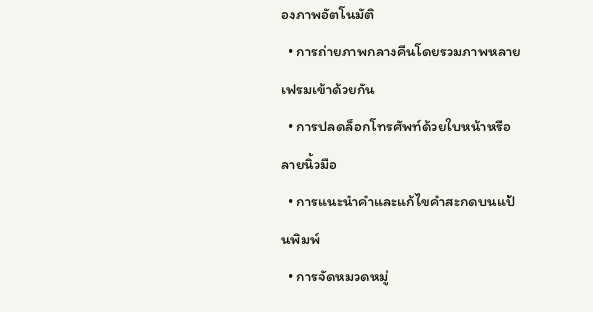องภาพอัตโนมัติ
  • การถ่ายภาพกลางคืนโดยรวมภาพหลายเฟรมเข้าด้วยกัน
  • การปลดล็อกโทรศัพท์ด้วยใบหน้าหรือลายนิ้วมือ
  • การแนะนำคำและแก้ไขคำสะกดบนแป้นพิมพ์
  • การจัดหมวดหมู่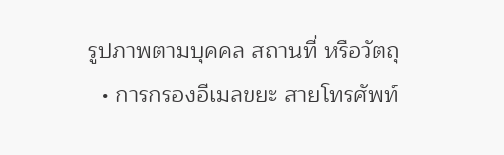รูปภาพตามบุคคล สถานที่ หรือวัตถุ
  • การกรองอีเมลขยะ สายโทรศัพท์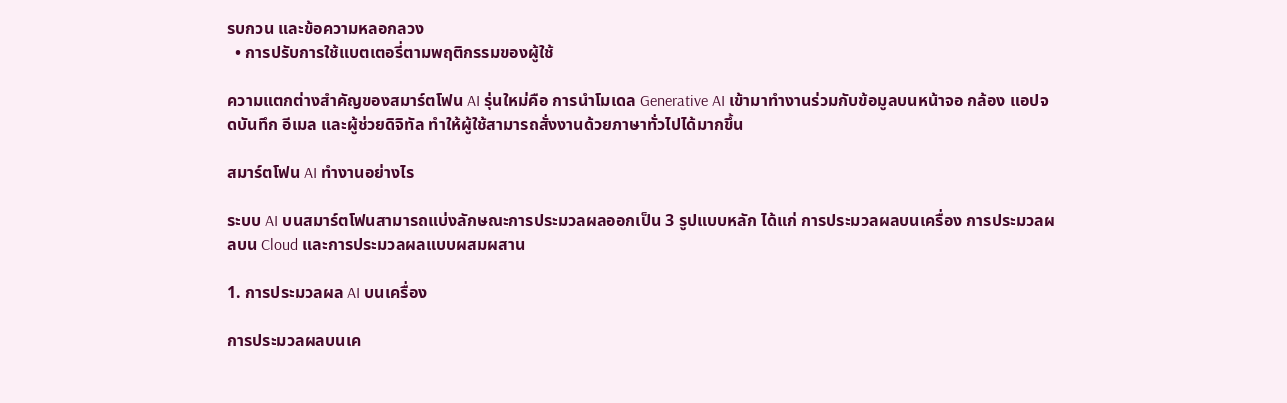รบกวน และข้อความหลอกลวง
  • การปรับการใช้แบตเตอรี่ตามพฤติกรรมของผู้ใช้

ความแตกต่างสำคัญของสมาร์ตโฟน AI รุ่นใหม่คือ การนำโมเดล Generative AI เข้ามาทำงานร่วมกับข้อมูลบนหน้าจอ กล้อง แอปจดบันทึก อีเมล และผู้ช่วยดิจิทัล ทำให้ผู้ใช้สามารถสั่งงานด้วยภาษาทั่วไปได้มากขึ้น

สมาร์ตโฟน AI ทำงานอย่างไร

ระบบ AI บนสมาร์ตโฟนสามารถแบ่งลักษณะการประมวลผลออกเป็น 3 รูปแบบหลัก ได้แก่ การประมวลผลบนเครื่อง การประมวลผลบน Cloud และการประมวลผลแบบผสมผสาน

1. การประมวลผล AI บนเครื่อง

การประมวลผลบนเค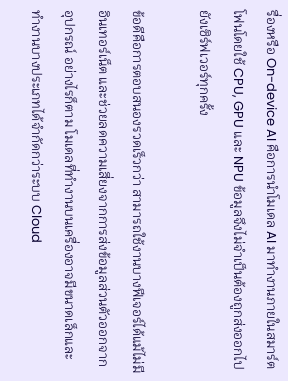รื่องหรือ On-device AI คือการนำโมเดล AI มาทำงานภายในสมาร์ตโฟนโดยใช้ CPU, GPU และ NPU ข้อมูลจึงไม่จำเป็นต้องถูกส่งออกไปยังเซิร์ฟเวอร์ทุกครั้ง

ข้อดีคือการตอบสนองรวดเร็วกว่า สามารถใช้งานบางฟีเจอร์ได้แม้ไม่มีอินเทอร์เน็ต และช่วยลดความเสี่ยงจากการส่งข้อมูลส่วนตัวออกจากอุปกรณ์ อย่างไรก็ตาม โมเดลที่ทำงานบนเครื่องอาจมีขนาดเล็กและทำงานบางประเภทได้จำกัดกว่าระบบ Cloud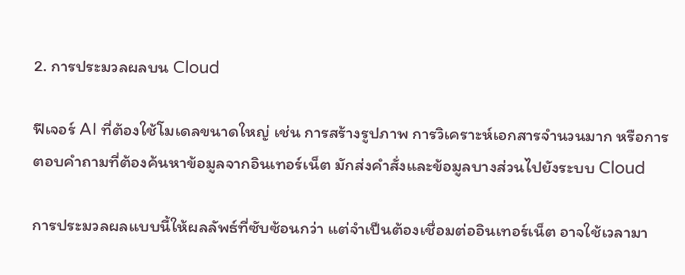2. การประมวลผลบน Cloud

ฟีเจอร์ AI ที่ต้องใช้โมเดลขนาดใหญ่ เช่น การสร้างรูปภาพ การวิเคราะห์เอกสารจำนวนมาก หรือการตอบคำถามที่ต้องค้นหาข้อมูลจากอินเทอร์เน็ต มักส่งคำสั่งและข้อมูลบางส่วนไปยังระบบ Cloud

การประมวลผลแบบนี้ให้ผลลัพธ์ที่ซับซ้อนกว่า แต่จำเป็นต้องเชื่อมต่ออินเทอร์เน็ต อาจใช้เวลามา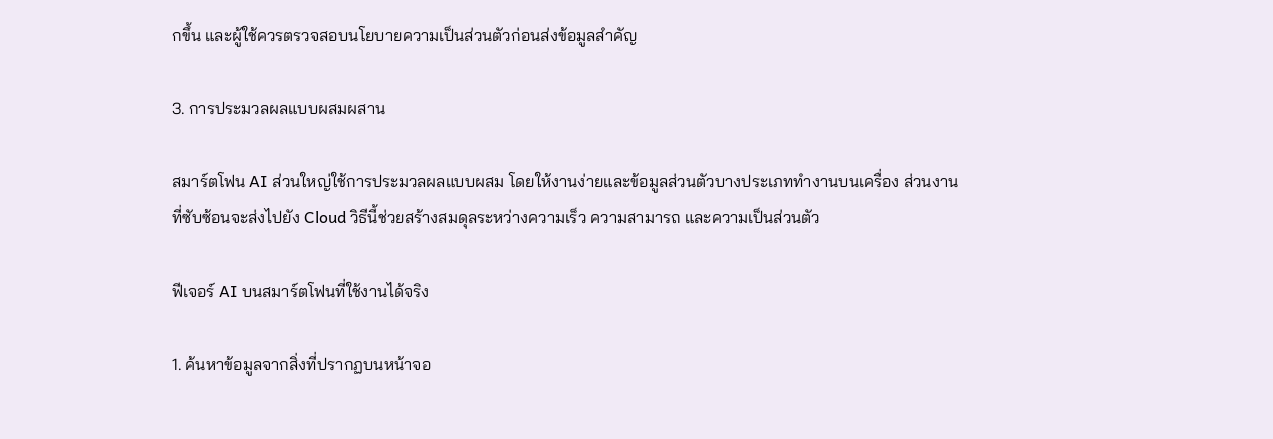กขึ้น และผู้ใช้ควรตรวจสอบนโยบายความเป็นส่วนตัวก่อนส่งข้อมูลสำคัญ

3. การประมวลผลแบบผสมผสาน

สมาร์ตโฟน AI ส่วนใหญ่ใช้การประมวลผลแบบผสม โดยให้งานง่ายและข้อมูลส่วนตัวบางประเภททำงานบนเครื่อง ส่วนงานที่ซับซ้อนจะส่งไปยัง Cloud วิธีนี้ช่วยสร้างสมดุลระหว่างความเร็ว ความสามารถ และความเป็นส่วนตัว

ฟีเจอร์ AI บนสมาร์ตโฟนที่ใช้งานได้จริง

1. ค้นหาข้อมูลจากสิ่งที่ปรากฏบนหน้าจอ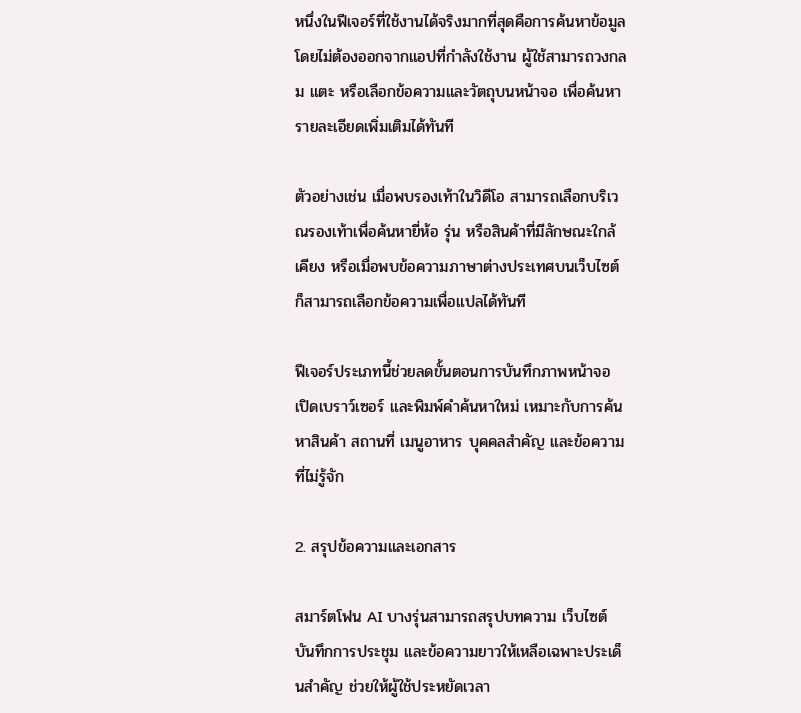หนึ่งในฟีเจอร์ที่ใช้งานได้จริงมากที่สุดคือการค้นหาข้อมูลโดยไม่ต้องออกจากแอปที่กำลังใช้งาน ผู้ใช้สามารถวงกลม แตะ หรือเลือกข้อความและวัตถุบนหน้าจอ เพื่อค้นหารายละเอียดเพิ่มเติมได้ทันที

ตัวอย่างเช่น เมื่อพบรองเท้าในวิดีโอ สามารถเลือกบริเวณรองเท้าเพื่อค้นหายี่ห้อ รุ่น หรือสินค้าที่มีลักษณะใกล้เคียง หรือเมื่อพบข้อความภาษาต่างประเทศบนเว็บไซต์ ก็สามารถเลือกข้อความเพื่อแปลได้ทันที

ฟีเจอร์ประเภทนี้ช่วยลดขั้นตอนการบันทึกภาพหน้าจอ เปิดเบราว์เซอร์ และพิมพ์คำค้นหาใหม่ เหมาะกับการค้นหาสินค้า สถานที่ เมนูอาหาร บุคคลสำคัญ และข้อความที่ไม่รู้จัก

2. สรุปข้อความและเอกสาร

สมาร์ตโฟน AI บางรุ่นสามารถสรุปบทความ เว็บไซต์ บันทึกการประชุม และข้อความยาวให้เหลือเฉพาะประเด็นสำคัญ ช่วยให้ผู้ใช้ประหยัดเวลา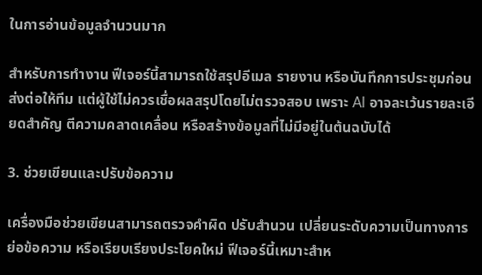ในการอ่านข้อมูลจำนวนมาก

สำหรับการทำงาน ฟีเจอร์นี้สามารถใช้สรุปอีเมล รายงาน หรือบันทึกการประชุมก่อนส่งต่อให้ทีม แต่ผู้ใช้ไม่ควรเชื่อผลสรุปโดยไม่ตรวจสอบ เพราะ AI อาจละเว้นรายละเอียดสำคัญ ตีความคลาดเคลื่อน หรือสร้างข้อมูลที่ไม่มีอยู่ในต้นฉบับได้

3. ช่วยเขียนและปรับข้อความ

เครื่องมือช่วยเขียนสามารถตรวจคำผิด ปรับสำนวน เปลี่ยนระดับความเป็นทางการ ย่อข้อความ หรือเรียบเรียงประโยคใหม่ ฟีเจอร์นี้เหมาะสำห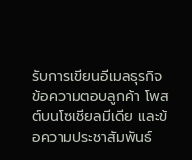รับการเขียนอีเมลธุรกิจ ข้อความตอบลูกค้า โพสต์บนโซเชียลมีเดีย และข้อความประชาสัมพันธ์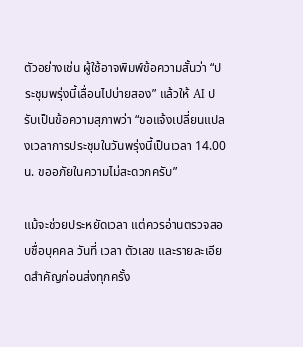ตัวอย่างเช่น ผู้ใช้อาจพิมพ์ข้อความสั้นว่า “ประชุมพรุ่งนี้เลื่อนไปบ่ายสอง” แล้วให้ AI ปรับเป็นข้อความสุภาพว่า “ขอแจ้งเปลี่ยนแปลงเวลาการประชุมในวันพรุ่งนี้เป็นเวลา 14.00 น. ขออภัยในความไม่สะดวกครับ”

แม้จะช่วยประหยัดเวลา แต่ควรอ่านตรวจสอบชื่อบุคคล วันที่ เวลา ตัวเลข และรายละเอียดสำคัญก่อนส่งทุกครั้ง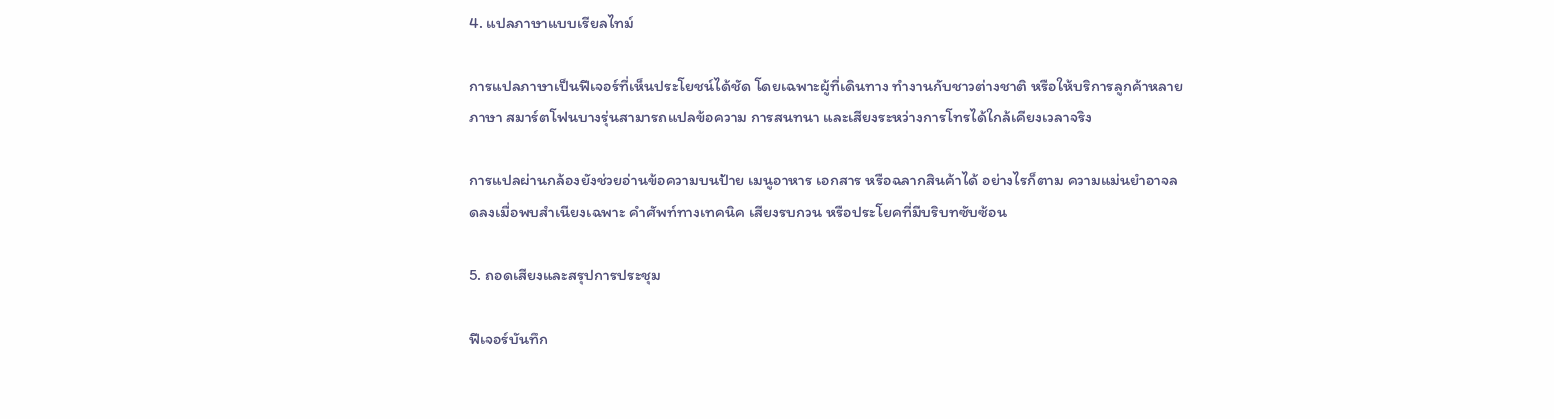4. แปลภาษาแบบเรียลไทม์

การแปลภาษาเป็นฟีเจอร์ที่เห็นประโยชน์ได้ชัด โดยเฉพาะผู้ที่เดินทาง ทำงานกับชาวต่างชาติ หรือให้บริการลูกค้าหลายภาษา สมาร์ตโฟนบางรุ่นสามารถแปลข้อความ การสนทนา และเสียงระหว่างการโทรได้ใกล้เคียงเวลาจริง

การแปลผ่านกล้องยังช่วยอ่านข้อความบนป้าย เมนูอาหาร เอกสาร หรือฉลากสินค้าได้ อย่างไรก็ตาม ความแม่นยำอาจลดลงเมื่อพบสำเนียงเฉพาะ คำศัพท์ทางเทคนิค เสียงรบกวน หรือประโยคที่มีบริบทซับซ้อน

5. ถอดเสียงและสรุปการประชุม

ฟีเจอร์บันทึก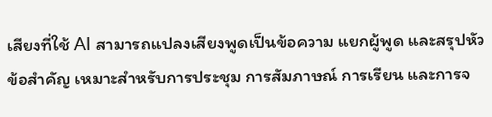เสียงที่ใช้ AI สามารถแปลงเสียงพูดเป็นข้อความ แยกผู้พูด และสรุปหัวข้อสำคัญ เหมาะสำหรับการประชุม การสัมภาษณ์ การเรียน และการจ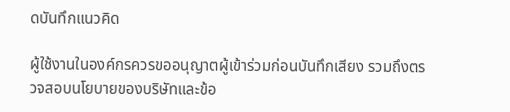ดบันทึกแนวคิด

ผู้ใช้งานในองค์กรควรขออนุญาตผู้เข้าร่วมก่อนบันทึกเสียง รวมถึงตรวจสอบนโยบายของบริษัทและข้อ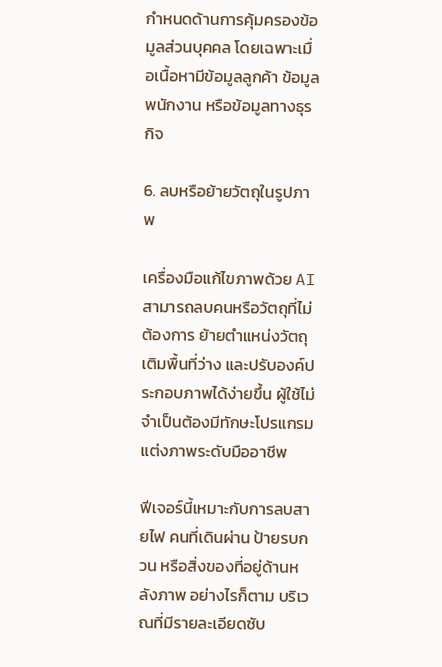กำหนดด้านการคุ้มครองข้อมูลส่วนบุคคล โดยเฉพาะเมื่อเนื้อหามีข้อมูลลูกค้า ข้อมูลพนักงาน หรือข้อมูลทางธุรกิจ

6. ลบหรือย้ายวัตถุในรูปภาพ

เครื่องมือแก้ไขภาพด้วย AI สามารถลบคนหรือวัตถุที่ไม่ต้องการ ย้ายตำแหน่งวัตถุ เติมพื้นที่ว่าง และปรับองค์ประกอบภาพได้ง่ายขึ้น ผู้ใช้ไม่จำเป็นต้องมีทักษะโปรแกรมแต่งภาพระดับมืออาชีพ

ฟีเจอร์นี้เหมาะกับการลบสายไฟ คนที่เดินผ่าน ป้ายรบกวน หรือสิ่งของที่อยู่ด้านหลังภาพ อย่างไรก็ตาม บริเวณที่มีรายละเอียดซับ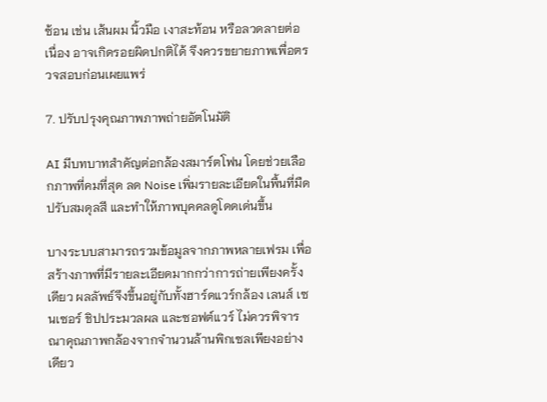ซ้อน เช่น เส้นผม นิ้วมือ เงาสะท้อน หรือลวดลายต่อเนื่อง อาจเกิดรอยผิดปกติได้ จึงควรขยายภาพเพื่อตรวจสอบก่อนเผยแพร่

7. ปรับปรุงคุณภาพภาพถ่ายอัตโนมัติ

AI มีบทบาทสำคัญต่อกล้องสมาร์ตโฟน โดยช่วยเลือกภาพที่คมที่สุด ลด Noise เพิ่มรายละเอียดในพื้นที่มืด ปรับสมดุลสี และทำให้ภาพบุคคลดูโดดเด่นขึ้น

บางระบบสามารถรวมข้อมูลจากภาพหลายเฟรม เพื่อสร้างภาพที่มีรายละเอียดมากกว่าการถ่ายเพียงครั้งเดียว ผลลัพธ์จึงขึ้นอยู่กับทั้งฮาร์ดแวร์กล้อง เลนส์ เซนเซอร์ ชิปประมวลผล และซอฟต์แวร์ ไม่ควรพิจารณาคุณภาพกล้องจากจำนวนล้านพิกเซลเพียงอย่างเดียว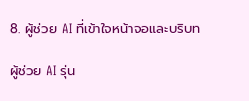8. ผู้ช่วย AI ที่เข้าใจหน้าจอและบริบท

ผู้ช่วย AI รุ่น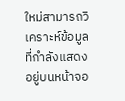ใหม่สามารถวิเคราะห์ข้อมูลที่กำลังแสดงอยู่บนหน้าจอ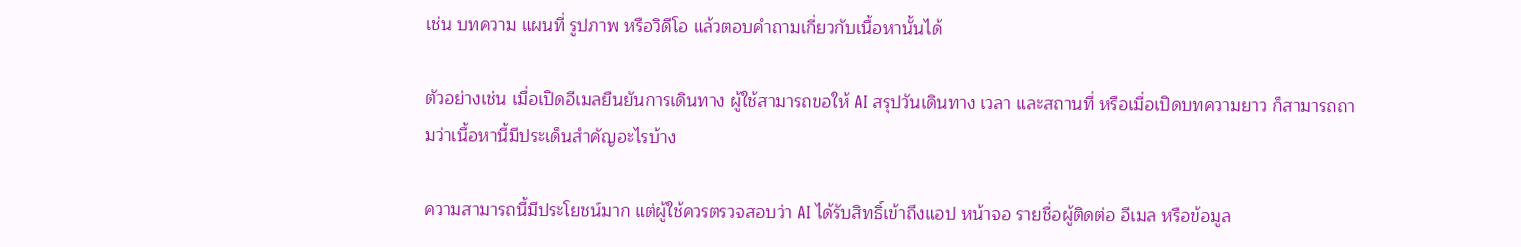เช่น บทความ แผนที่ รูปภาพ หรือวิดีโอ แล้วตอบคำถามเกี่ยวกับเนื้อหานั้นได้

ตัวอย่างเช่น เมื่อเปิดอีเมลยืนยันการเดินทาง ผู้ใช้สามารถขอให้ AI สรุปวันเดินทาง เวลา และสถานที่ หรือเมื่อเปิดบทความยาว ก็สามารถถามว่าเนื้อหานี้มีประเด็นสำคัญอะไรบ้าง

ความสามารถนี้มีประโยชน์มาก แต่ผู้ใช้ควรตรวจสอบว่า AI ได้รับสิทธิ์เข้าถึงแอป หน้าจอ รายชื่อผู้ติดต่อ อีเมล หรือข้อมูล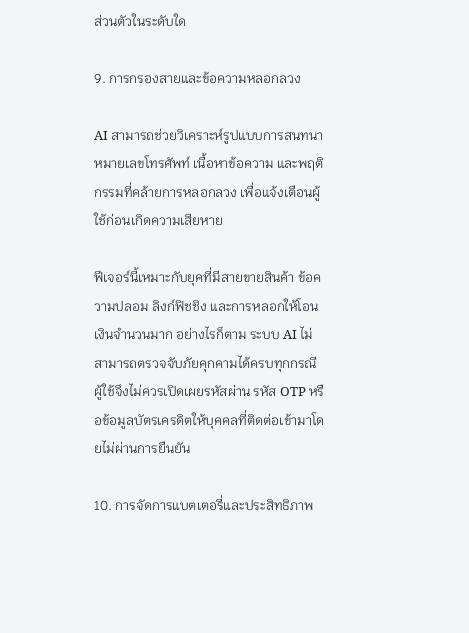ส่วนตัวในระดับใด

9. การกรองสายและข้อความหลอกลวง

AI สามารถช่วยวิเคราะห์รูปแบบการสนทนา หมายเลขโทรศัพท์ เนื้อหาข้อความ และพฤติกรรมที่คล้ายการหลอกลวง เพื่อแจ้งเตือนผู้ใช้ก่อนเกิดความเสียหาย

ฟีเจอร์นี้เหมาะกับยุคที่มีสายขายสินค้า ข้อความปลอม ลิงก์ฟิชชิง และการหลอกให้โอนเงินจำนวนมาก อย่างไรก็ตาม ระบบ AI ไม่สามารถตรวจจับภัยคุกคามได้ครบทุกกรณี ผู้ใช้จึงไม่ควรเปิดเผยรหัสผ่าน รหัส OTP หรือข้อมูลบัตรเครดิตให้บุคคลที่ติดต่อเข้ามาโดยไม่ผ่านการยืนยัน

10. การจัดการแบตเตอรี่และประสิทธิภาพ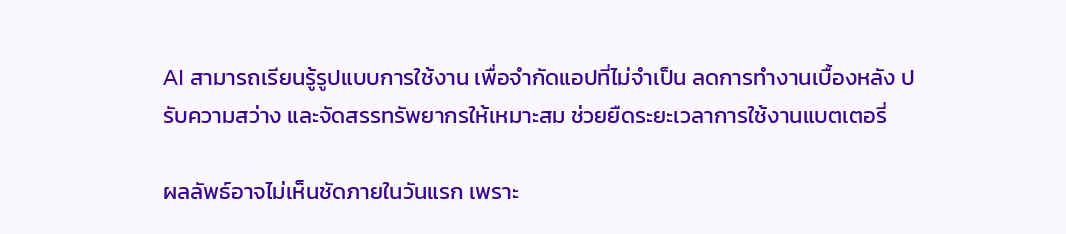AI สามารถเรียนรู้รูปแบบการใช้งาน เพื่อจำกัดแอปที่ไม่จำเป็น ลดการทำงานเบื้องหลัง ปรับความสว่าง และจัดสรรทรัพยากรให้เหมาะสม ช่วยยืดระยะเวลาการใช้งานแบตเตอรี่

ผลลัพธ์อาจไม่เห็นชัดภายในวันแรก เพราะ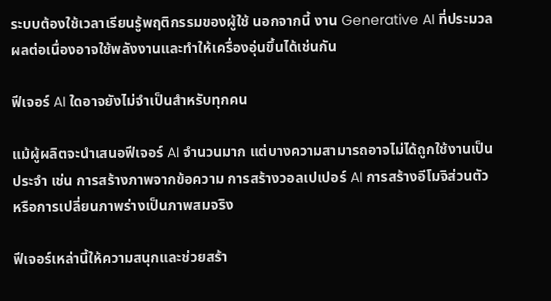ระบบต้องใช้เวลาเรียนรู้พฤติกรรมของผู้ใช้ นอกจากนี้ งาน Generative AI ที่ประมวลผลต่อเนื่องอาจใช้พลังงานและทำให้เครื่องอุ่นขึ้นได้เช่นกัน

ฟีเจอร์ AI ใดอาจยังไม่จำเป็นสำหรับทุกคน

แม้ผู้ผลิตจะนำเสนอฟีเจอร์ AI จำนวนมาก แต่บางความสามารถอาจไม่ได้ถูกใช้งานเป็นประจำ เช่น การสร้างภาพจากข้อความ การสร้างวอลเปเปอร์ AI การสร้างอีโมจิส่วนตัว หรือการเปลี่ยนภาพร่างเป็นภาพสมจริง

ฟีเจอร์เหล่านี้ให้ความสนุกและช่วยสร้า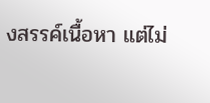งสรรค์เนื้อหา แต่ไม่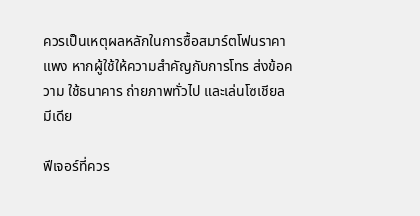ควรเป็นเหตุผลหลักในการซื้อสมาร์ตโฟนราคาแพง หากผู้ใช้ให้ความสำคัญกับการโทร ส่งข้อความ ใช้ธนาคาร ถ่ายภาพทั่วไป และเล่นโซเชียลมีเดีย

ฟีเจอร์ที่ควร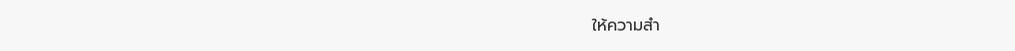ให้ความสำ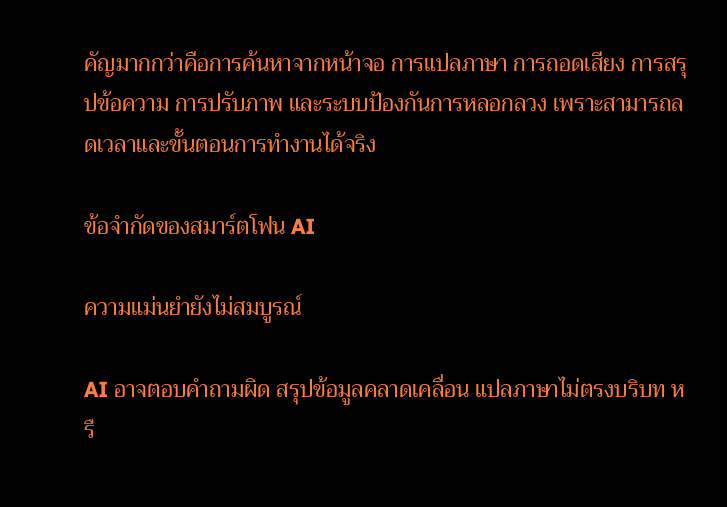คัญมากกว่าคือการค้นหาจากหน้าจอ การแปลภาษา การถอดเสียง การสรุปข้อความ การปรับภาพ และระบบป้องกันการหลอกลวง เพราะสามารถลดเวลาและขั้นตอนการทำงานได้จริง

ข้อจำกัดของสมาร์ตโฟน AI

ความแม่นยำยังไม่สมบูรณ์

AI อาจตอบคำถามผิด สรุปข้อมูลคลาดเคลื่อน แปลภาษาไม่ตรงบริบท หรื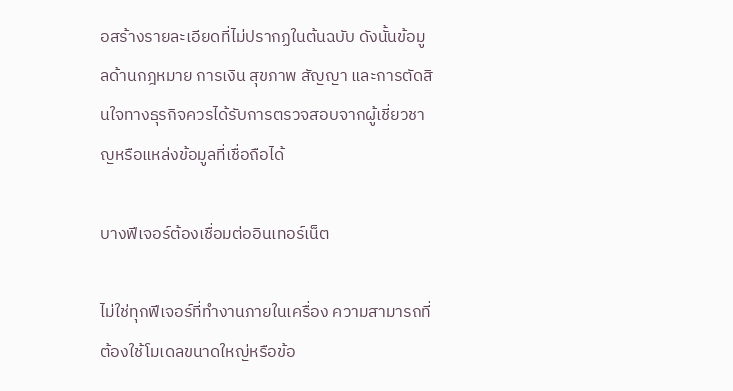อสร้างรายละเอียดที่ไม่ปรากฏในต้นฉบับ ดังนั้นข้อมูลด้านกฎหมาย การเงิน สุขภาพ สัญญา และการตัดสินใจทางธุรกิจควรได้รับการตรวจสอบจากผู้เชี่ยวชาญหรือแหล่งข้อมูลที่เชื่อถือได้

บางฟีเจอร์ต้องเชื่อมต่ออินเทอร์เน็ต

ไม่ใช่ทุกฟีเจอร์ที่ทำงานภายในเครื่อง ความสามารถที่ต้องใช้โมเดลขนาดใหญ่หรือข้อ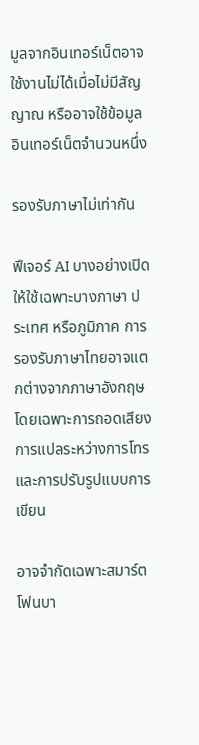มูลจากอินเทอร์เน็ตอาจใช้งานไม่ได้เมื่อไม่มีสัญญาณ หรืออาจใช้ข้อมูลอินเทอร์เน็ตจำนวนหนึ่ง

รองรับภาษาไม่เท่ากัน

ฟีเจอร์ AI บางอย่างเปิดให้ใช้เฉพาะบางภาษา ประเทศ หรือภูมิภาค การรองรับภาษาไทยอาจแตกต่างจากภาษาอังกฤษ โดยเฉพาะการถอดเสียง การแปลระหว่างการโทร และการปรับรูปแบบการเขียน

อาจจำกัดเฉพาะสมาร์ตโฟนบา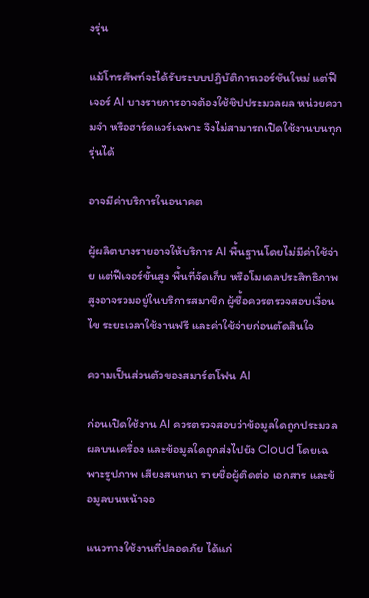งรุ่น

แม้โทรศัพท์จะได้รับระบบปฏิบัติการเวอร์ชันใหม่ แต่ฟีเจอร์ AI บางรายการอาจต้องใช้ชิปประมวลผล หน่วยความจำ หรือฮาร์ดแวร์เฉพาะ จึงไม่สามารถเปิดใช้งานบนทุกรุ่นได้

อาจมีค่าบริการในอนาคต

ผู้ผลิตบางรายอาจให้บริการ AI พื้นฐานโดยไม่มีค่าใช้จ่าย แต่ฟีเจอร์ขั้นสูง พื้นที่จัดเก็บ หรือโมเดลประสิทธิภาพสูงอาจรวมอยู่ในบริการสมาชิก ผู้ซื้อควรตรวจสอบเงื่อนไข ระยะเวลาใช้งานฟรี และค่าใช้จ่ายก่อนตัดสินใจ

ความเป็นส่วนตัวของสมาร์ตโฟน AI

ก่อนเปิดใช้งาน AI ควรตรวจสอบว่าข้อมูลใดถูกประมวลผลบนเครื่อง และข้อมูลใดถูกส่งไปยัง Cloud โดยเฉพาะรูปภาพ เสียงสนทนา รายชื่อผู้ติดต่อ เอกสาร และข้อมูลบนหน้าจอ

แนวทางใช้งานที่ปลอดภัย ได้แก่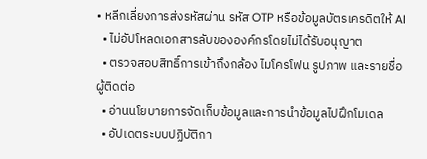• หลีกเลี่ยงการส่งรหัสผ่าน รหัส OTP หรือข้อมูลบัตรเครดิตให้ AI
  • ไม่อัปโหลดเอกสารลับขององค์กรโดยไม่ได้รับอนุญาต
  • ตรวจสอบสิทธิ์การเข้าถึงกล้อง ไมโครโฟน รูปภาพ และรายชื่อผู้ติดต่อ
  • อ่านนโยบายการจัดเก็บข้อมูลและการนำข้อมูลไปฝึกโมเดล
  • อัปเดตระบบปฏิบัติกา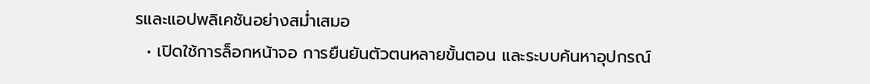รและแอปพลิเคชันอย่างสม่ำเสมอ
  • เปิดใช้การล็อกหน้าจอ การยืนยันตัวตนหลายขั้นตอน และระบบค้นหาอุปกรณ์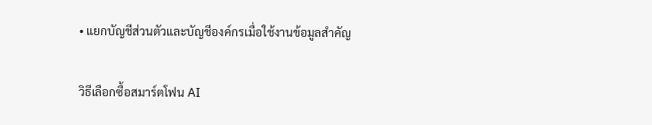• แยกบัญชีส่วนตัวและบัญชีองค์กรเมื่อใช้งานข้อมูลสำคัญ

วิธีเลือกซื้อสมาร์ตโฟน AI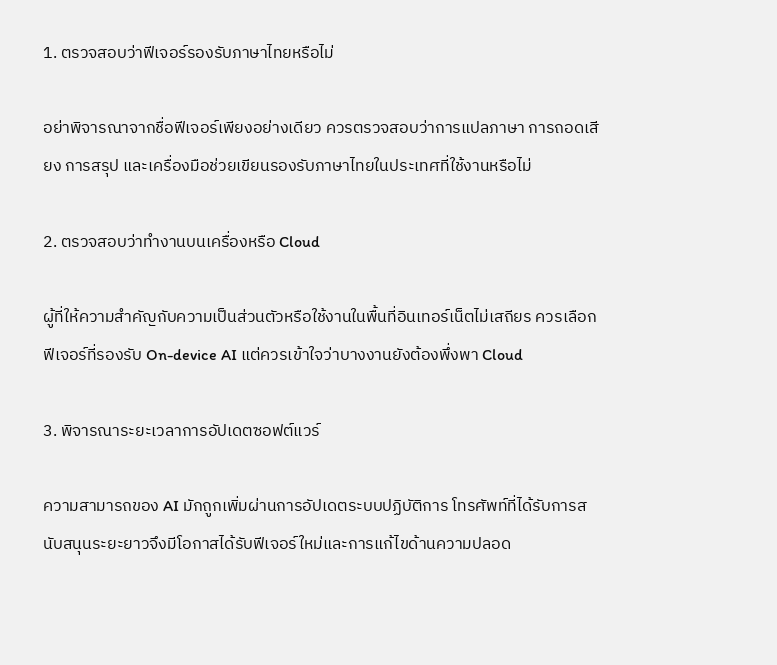1. ตรวจสอบว่าฟีเจอร์รองรับภาษาไทยหรือไม่

อย่าพิจารณาจากชื่อฟีเจอร์เพียงอย่างเดียว ควรตรวจสอบว่าการแปลภาษา การถอดเสียง การสรุป และเครื่องมือช่วยเขียนรองรับภาษาไทยในประเทศที่ใช้งานหรือไม่

2. ตรวจสอบว่าทำงานบนเครื่องหรือ Cloud

ผู้ที่ให้ความสำคัญกับความเป็นส่วนตัวหรือใช้งานในพื้นที่อินเทอร์เน็ตไม่เสถียร ควรเลือกฟีเจอร์ที่รองรับ On-device AI แต่ควรเข้าใจว่าบางงานยังต้องพึ่งพา Cloud

3. พิจารณาระยะเวลาการอัปเดตซอฟต์แวร์

ความสามารถของ AI มักถูกเพิ่มผ่านการอัปเดตระบบปฏิบัติการ โทรศัพท์ที่ได้รับการสนับสนุนระยะยาวจึงมีโอกาสได้รับฟีเจอร์ใหม่และการแก้ไขด้านความปลอด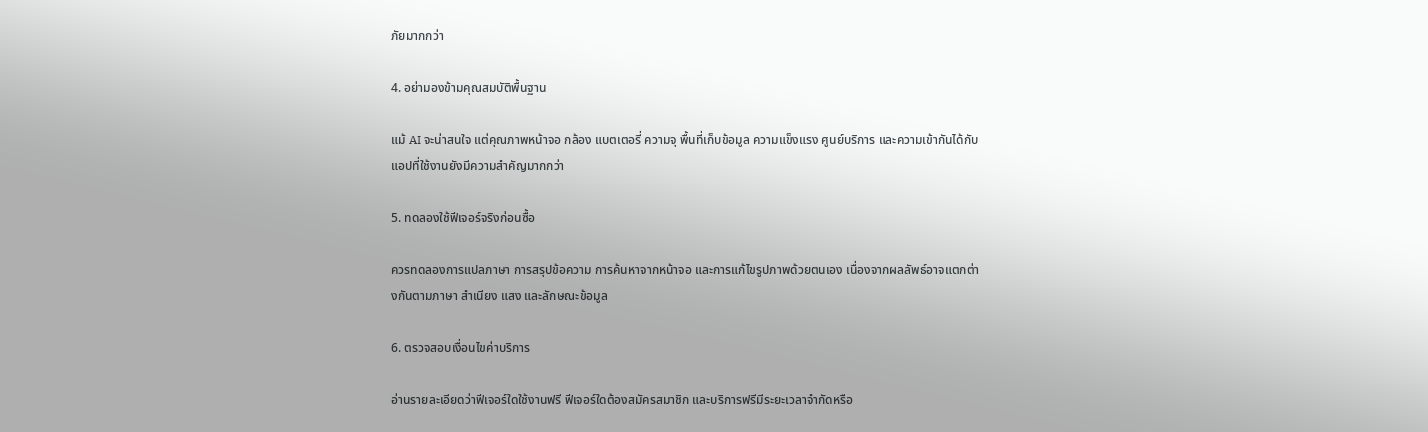ภัยมากกว่า

4. อย่ามองข้ามคุณสมบัติพื้นฐาน

แม้ AI จะน่าสนใจ แต่คุณภาพหน้าจอ กล้อง แบตเตอรี่ ความจุ พื้นที่เก็บข้อมูล ความแข็งแรง ศูนย์บริการ และความเข้ากันได้กับแอปที่ใช้งานยังมีความสำคัญมากกว่า

5. ทดลองใช้ฟีเจอร์จริงก่อนซื้อ

ควรทดลองการแปลภาษา การสรุปข้อความ การค้นหาจากหน้าจอ และการแก้ไขรูปภาพด้วยตนเอง เนื่องจากผลลัพธ์อาจแตกต่างกันตามภาษา สำเนียง แสง และลักษณะข้อมูล

6. ตรวจสอบเงื่อนไขค่าบริการ

อ่านรายละเอียดว่าฟีเจอร์ใดใช้งานฟรี ฟีเจอร์ใดต้องสมัครสมาชิก และบริการฟรีมีระยะเวลาจำกัดหรือ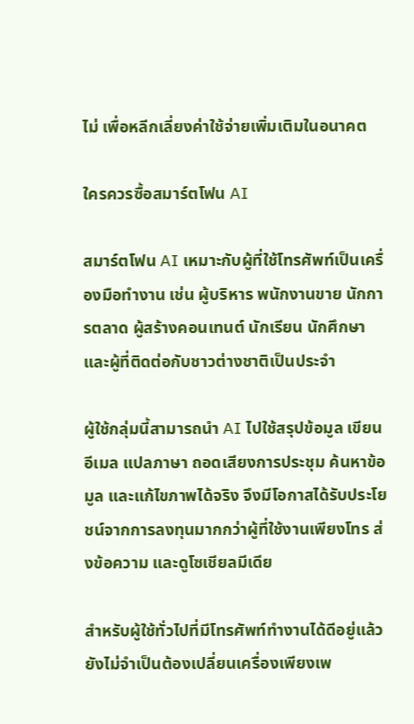ไม่ เพื่อหลีกเลี่ยงค่าใช้จ่ายเพิ่มเติมในอนาคต

ใครควรซื้อสมาร์ตโฟน AI

สมาร์ตโฟน AI เหมาะกับผู้ที่ใช้โทรศัพท์เป็นเครื่องมือทำงาน เช่น ผู้บริหาร พนักงานขาย นักการตลาด ผู้สร้างคอนเทนต์ นักเรียน นักศึกษา และผู้ที่ติดต่อกับชาวต่างชาติเป็นประจำ

ผู้ใช้กลุ่มนี้สามารถนำ AI ไปใช้สรุปข้อมูล เขียนอีเมล แปลภาษา ถอดเสียงการประชุม ค้นหาข้อมูล และแก้ไขภาพได้จริง จึงมีโอกาสได้รับประโยชน์จากการลงทุนมากกว่าผู้ที่ใช้งานเพียงโทร ส่งข้อความ และดูโซเชียลมีเดีย

สำหรับผู้ใช้ทั่วไปที่มีโทรศัพท์ทำงานได้ดีอยู่แล้ว ยังไม่จำเป็นต้องเปลี่ยนเครื่องเพียงเพ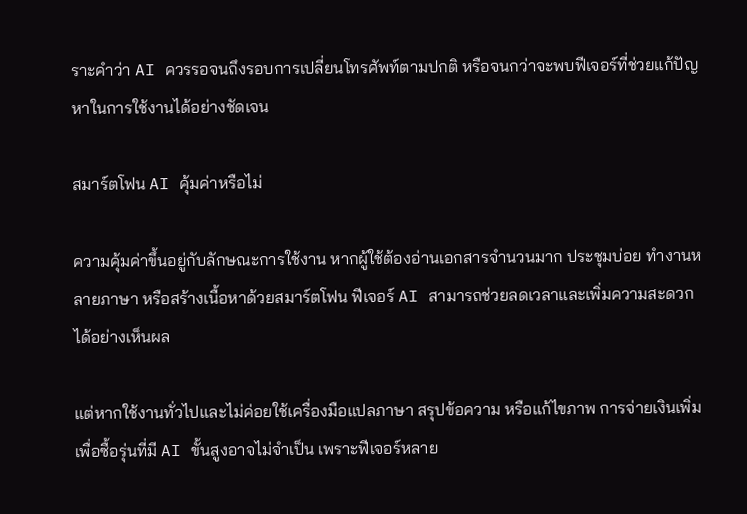ราะคำว่า AI ควรรอจนถึงรอบการเปลี่ยนโทรศัพท์ตามปกติ หรือจนกว่าจะพบฟีเจอร์ที่ช่วยแก้ปัญหาในการใช้งานได้อย่างชัดเจน

สมาร์ตโฟน AI คุ้มค่าหรือไม่

ความคุ้มค่าขึ้นอยู่กับลักษณะการใช้งาน หากผู้ใช้ต้องอ่านเอกสารจำนวนมาก ประชุมบ่อย ทำงานหลายภาษา หรือสร้างเนื้อหาด้วยสมาร์ตโฟน ฟีเจอร์ AI สามารถช่วยลดเวลาและเพิ่มความสะดวกได้อย่างเห็นผล

แต่หากใช้งานทั่วไปและไม่ค่อยใช้เครื่องมือแปลภาษา สรุปข้อความ หรือแก้ไขภาพ การจ่ายเงินเพิ่มเพื่อซื้อรุ่นที่มี AI ขั้นสูงอาจไม่จำเป็น เพราะฟีเจอร์หลาย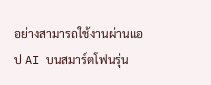อย่างสามารถใช้งานผ่านแอป AI บนสมาร์ตโฟนรุ่น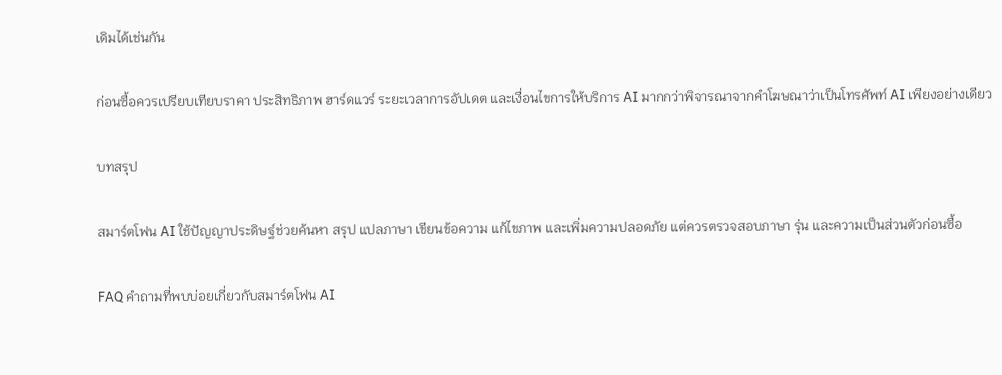เดิมได้เช่นกัน

ก่อนซื้อควรเปรียบเทียบราคา ประสิทธิภาพ ฮาร์ดแวร์ ระยะเวลาการอัปเดต และเงื่อนไขการให้บริการ AI มากกว่าพิจารณาจากคำโฆษณาว่าเป็นโทรศัพท์ AI เพียงอย่างเดียว

บทสรุป

สมาร์ตโฟน AI ใช้ปัญญาประดิษฐ์ช่วยค้นหา สรุป แปลภาษา เขียนข้อความ แก้ไขภาพ และเพิ่มความปลอดภัย แต่ควรตรวจสอบภาษา รุ่น และความเป็นส่วนตัวก่อนซื้อ

FAQ คำถามที่พบบ่อยเกี่ยวกับสมาร์ตโฟน AI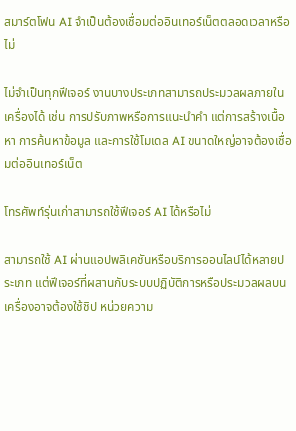สมาร์ตโฟน AI จำเป็นต้องเชื่อมต่ออินเทอร์เน็ตตลอดเวลาหรือไม่

ไม่จำเป็นทุกฟีเจอร์ งานบางประเภทสามารถประมวลผลภายในเครื่องได้ เช่น การปรับภาพหรือการแนะนำคำ แต่การสร้างเนื้อหา การค้นหาข้อมูล และการใช้โมเดล AI ขนาดใหญ่อาจต้องเชื่อมต่ออินเทอร์เน็ต

โทรศัพท์รุ่นเก่าสามารถใช้ฟีเจอร์ AI ได้หรือไม่

สามารถใช้ AI ผ่านแอปพลิเคชันหรือบริการออนไลน์ได้หลายประเภท แต่ฟีเจอร์ที่ผสานกับระบบปฏิบัติการหรือประมวลผลบนเครื่องอาจต้องใช้ชิป หน่วยความ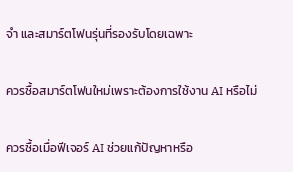จำ และสมาร์ตโฟนรุ่นที่รองรับโดยเฉพาะ

ควรซื้อสมาร์ตโฟนใหม่เพราะต้องการใช้งาน AI หรือไม่

ควรซื้อเมื่อฟีเจอร์ AI ช่วยแก้ปัญหาหรือ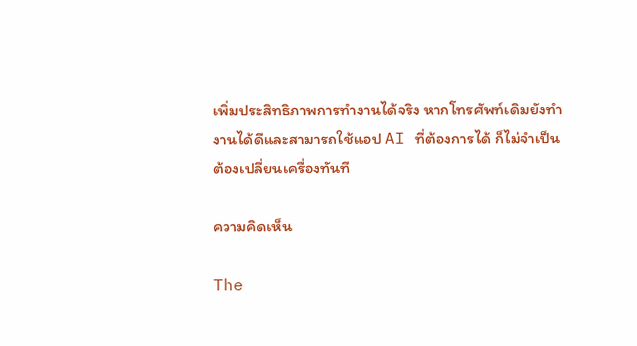เพิ่มประสิทธิภาพการทำงานได้จริง หากโทรศัพท์เดิมยังทำงานได้ดีและสามารถใช้แอป AI ที่ต้องการได้ ก็ไม่จำเป็นต้องเปลี่ยนเครื่องทันที

ความคิดเห็น

The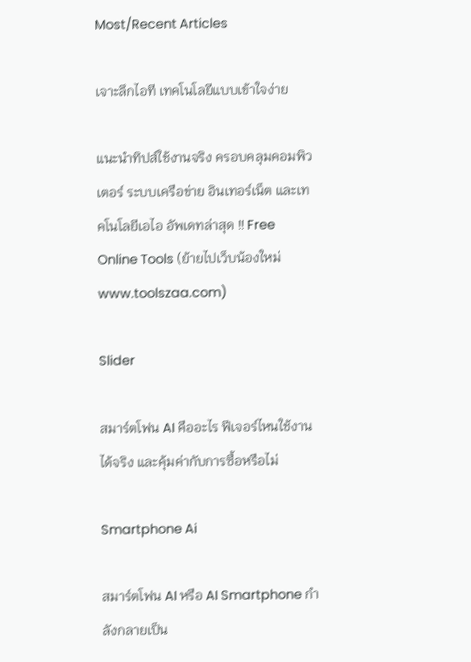Most/Recent Articles

เจาะลึกไอที เทคโนโลยีแบบเข้าใจง่าย

แนะนำทิปส์ใช้งานจริง ครอบคลุมคอมพิวเตอร์ ระบบเครือข่าย อินเทอร์เน็ต และเทคโนโลยีเอไอ อัพเดทล่าสุด !! Free Online Tools (ย้ายไปเว็บน้องใหม่ www.toolszaa.com)

Slider

สมาร์ตโฟน AI คืออะไร ฟีเจอร์ไหนใช้งานได้จริง และคุ้มค่ากับการซื้อหรือไม่

Smartphone Ai

สมาร์ตโฟน AI หรือ AI Smartphone กำลังกลายเป็น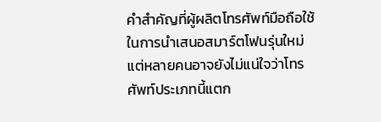คำสำคัญที่ผู้ผลิตโทรศัพท์มือถือใช้ในการนำเสนอสมาร์ตโฟนรุ่นใหม่ แต่หลายคนอาจยังไม่แน่ใจว่าโทรศัพท์ประเภทนี้แตก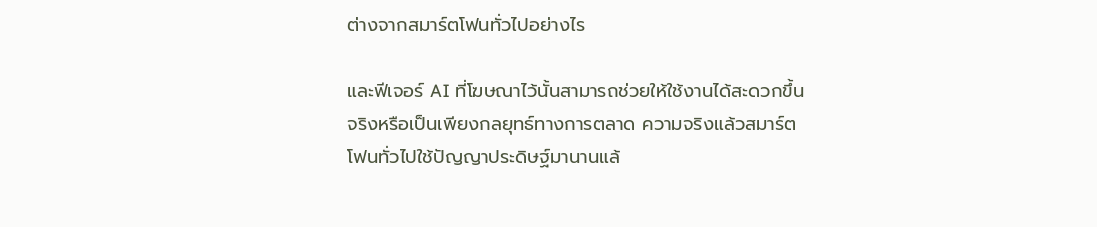ต่างจากสมาร์ตโฟนทั่วไปอย่างไร

และฟีเจอร์ AI ที่โฆษณาไว้นั้นสามารถช่วยให้ใช้งานได้สะดวกขึ้นจริงหรือเป็นเพียงกลยุทธ์ทางการตลาด ความจริงแล้วสมาร์ตโฟนทั่วไปใช้ปัญญาประดิษฐ์มานานแล้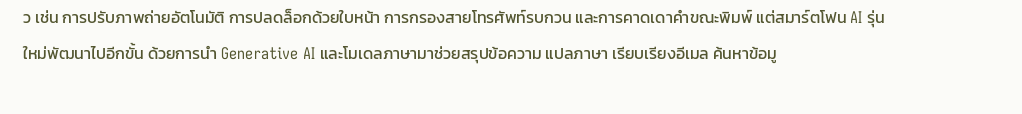ว เช่น การปรับภาพถ่ายอัตโนมัติ การปลดล็อกด้วยใบหน้า การกรองสายโทรศัพท์รบกวน และการคาดเดาคำขณะพิมพ์ แต่สมาร์ตโฟน AI รุ่นใหม่พัฒนาไปอีกขั้น ด้วยการนำ Generative AI และโมเดลภาษามาช่วยสรุปข้อความ แปลภาษา เรียบเรียงอีเมล ค้นหาข้อมู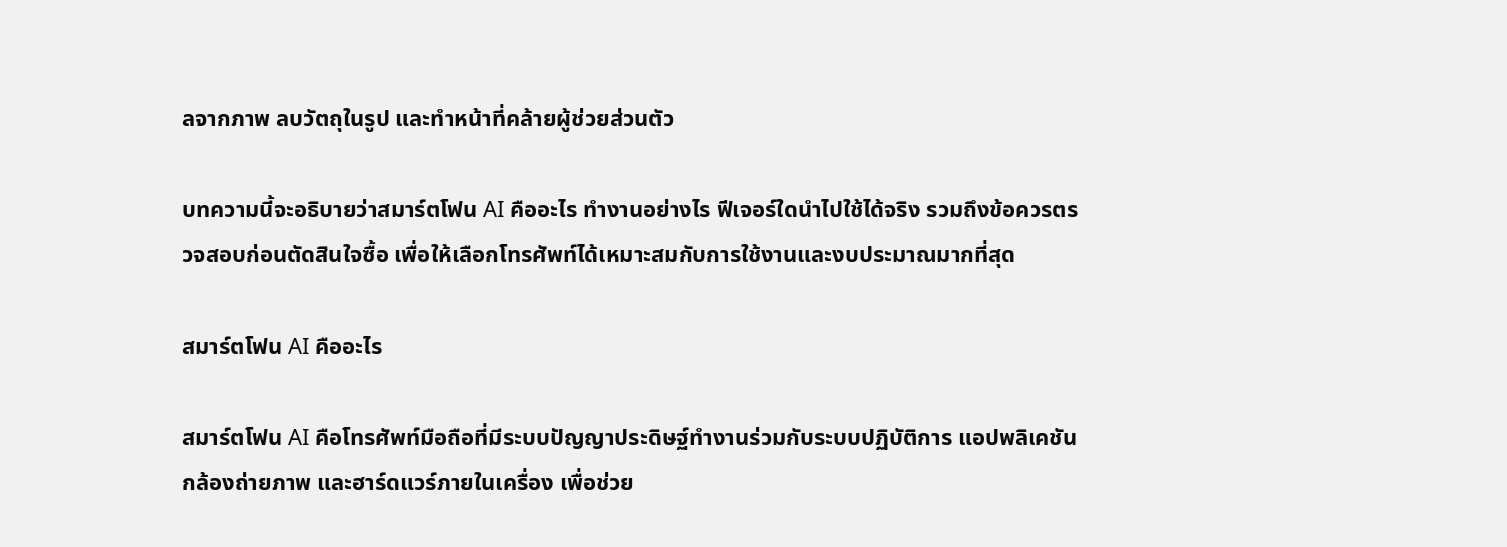ลจากภาพ ลบวัตถุในรูป และทำหน้าที่คล้ายผู้ช่วยส่วนตัว

บทความนี้จะอธิบายว่าสมาร์ตโฟน AI คืออะไร ทำงานอย่างไร ฟีเจอร์ใดนำไปใช้ได้จริง รวมถึงข้อควรตรวจสอบก่อนตัดสินใจซื้อ เพื่อให้เลือกโทรศัพท์ได้เหมาะสมกับการใช้งานและงบประมาณมากที่สุด

สมาร์ตโฟน AI คืออะไร

สมาร์ตโฟน AI คือโทรศัพท์มือถือที่มีระบบปัญญาประดิษฐ์ทำงานร่วมกับระบบปฏิบัติการ แอปพลิเคชัน กล้องถ่ายภาพ และฮาร์ดแวร์ภายในเครื่อง เพื่อช่วย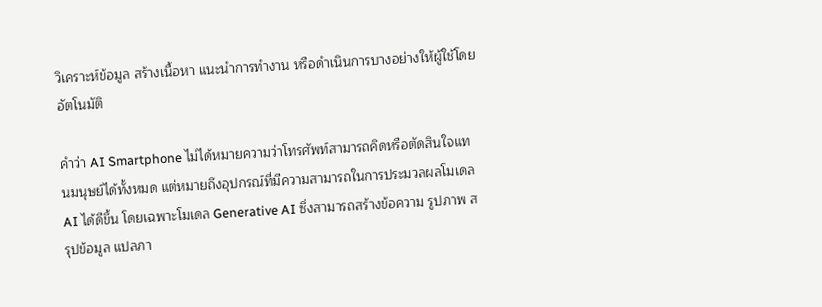วิเคราะห์ข้อมูล สร้างเนื้อหา แนะนำการทำงาน หรือดำเนินการบางอย่างให้ผู้ใช้โดยอัตโนมัติ

คำว่า AI Smartphone ไม่ได้หมายความว่าโทรศัพท์สามารถคิดหรือตัดสินใจแทนมนุษย์ได้ทั้งหมด แต่หมายถึงอุปกรณ์ที่มีความสามารถในการประมวลผลโมเดล AI ได้ดีขึ้น โดยเฉพาะโมเดล Generative AI ซึ่งสามารถสร้างข้อความ รูปภาพ สรุปข้อมูล แปลภา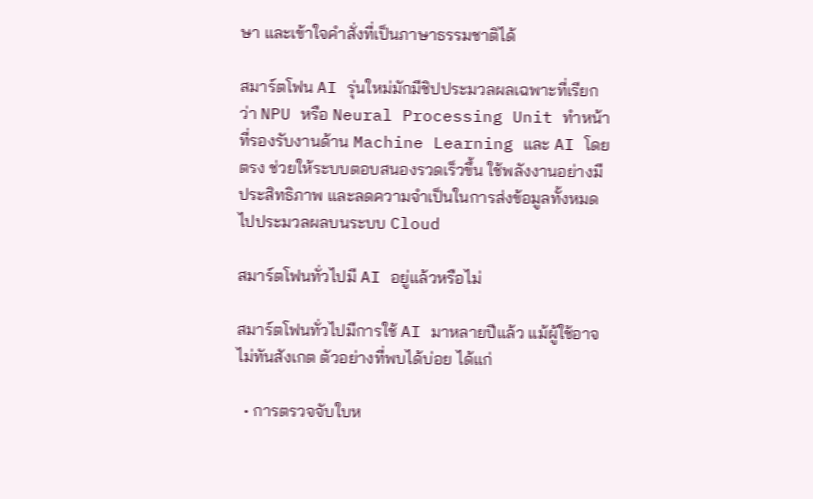ษา และเข้าใจคำสั่งที่เป็นภาษาธรรมชาติได้

สมาร์ตโฟน AI รุ่นใหม่มักมีชิปประมวลผลเฉพาะที่เรียกว่า NPU หรือ Neural Processing Unit ทำหน้าที่รองรับงานด้าน Machine Learning และ AI โดยตรง ช่วยให้ระบบตอบสนองรวดเร็วขึ้น ใช้พลังงานอย่างมีประสิทธิภาพ และลดความจำเป็นในการส่งข้อมูลทั้งหมดไปประมวลผลบนระบบ Cloud

สมาร์ตโฟนทั่วไปมี AI อยู่แล้วหรือไม่

สมาร์ตโฟนทั่วไปมีการใช้ AI มาหลายปีแล้ว แม้ผู้ใช้อาจไม่ทันสังเกต ตัวอย่างที่พบได้บ่อย ได้แก่

  • การตรวจจับใบห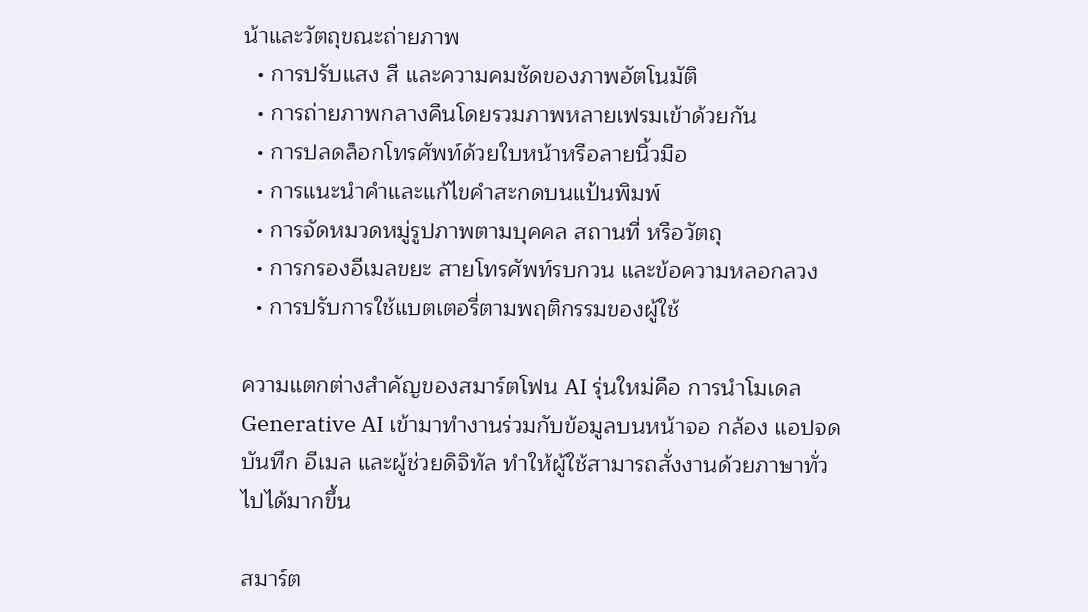น้าและวัตถุขณะถ่ายภาพ
  • การปรับแสง สี และความคมชัดของภาพอัตโนมัติ
  • การถ่ายภาพกลางคืนโดยรวมภาพหลายเฟรมเข้าด้วยกัน
  • การปลดล็อกโทรศัพท์ด้วยใบหน้าหรือลายนิ้วมือ
  • การแนะนำคำและแก้ไขคำสะกดบนแป้นพิมพ์
  • การจัดหมวดหมู่รูปภาพตามบุคคล สถานที่ หรือวัตถุ
  • การกรองอีเมลขยะ สายโทรศัพท์รบกวน และข้อความหลอกลวง
  • การปรับการใช้แบตเตอรี่ตามพฤติกรรมของผู้ใช้

ความแตกต่างสำคัญของสมาร์ตโฟน AI รุ่นใหม่คือ การนำโมเดล Generative AI เข้ามาทำงานร่วมกับข้อมูลบนหน้าจอ กล้อง แอปจดบันทึก อีเมล และผู้ช่วยดิจิทัล ทำให้ผู้ใช้สามารถสั่งงานด้วยภาษาทั่วไปได้มากขึ้น

สมาร์ต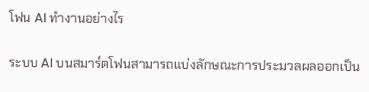โฟน AI ทำงานอย่างไร

ระบบ AI บนสมาร์ตโฟนสามารถแบ่งลักษณะการประมวลผลออกเป็น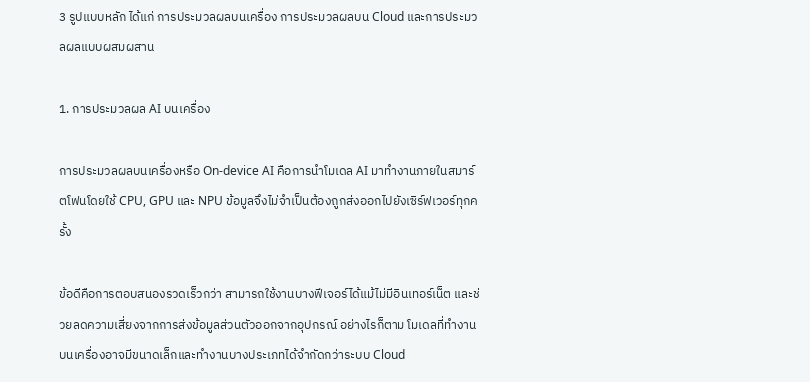3 รูปแบบหลัก ได้แก่ การประมวลผลบนเครื่อง การประมวลผลบน Cloud และการประมวลผลแบบผสมผสาน

1. การประมวลผล AI บนเครื่อง

การประมวลผลบนเครื่องหรือ On-device AI คือการนำโมเดล AI มาทำงานภายในสมาร์ตโฟนโดยใช้ CPU, GPU และ NPU ข้อมูลจึงไม่จำเป็นต้องถูกส่งออกไปยังเซิร์ฟเวอร์ทุกครั้ง

ข้อดีคือการตอบสนองรวดเร็วกว่า สามารถใช้งานบางฟีเจอร์ได้แม้ไม่มีอินเทอร์เน็ต และช่วยลดความเสี่ยงจากการส่งข้อมูลส่วนตัวออกจากอุปกรณ์ อย่างไรก็ตาม โมเดลที่ทำงานบนเครื่องอาจมีขนาดเล็กและทำงานบางประเภทได้จำกัดกว่าระบบ Cloud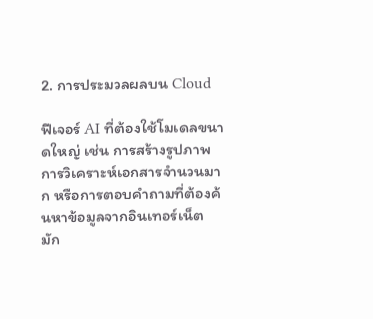2. การประมวลผลบน Cloud

ฟีเจอร์ AI ที่ต้องใช้โมเดลขนาดใหญ่ เช่น การสร้างรูปภาพ การวิเคราะห์เอกสารจำนวนมาก หรือการตอบคำถามที่ต้องค้นหาข้อมูลจากอินเทอร์เน็ต มัก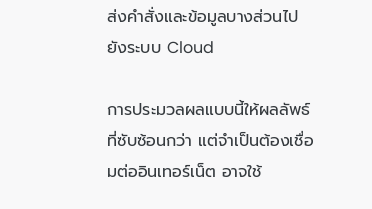ส่งคำสั่งและข้อมูลบางส่วนไปยังระบบ Cloud

การประมวลผลแบบนี้ให้ผลลัพธ์ที่ซับซ้อนกว่า แต่จำเป็นต้องเชื่อมต่ออินเทอร์เน็ต อาจใช้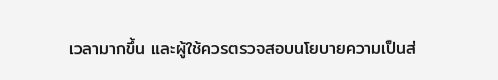เวลามากขึ้น และผู้ใช้ควรตรวจสอบนโยบายความเป็นส่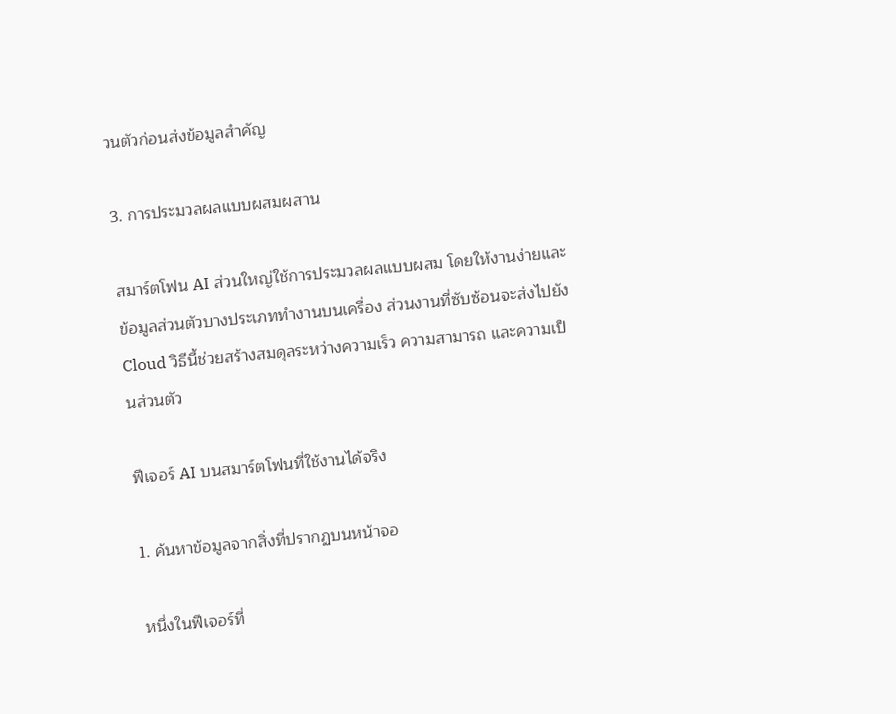วนตัวก่อนส่งข้อมูลสำคัญ

3. การประมวลผลแบบผสมผสาน

สมาร์ตโฟน AI ส่วนใหญ่ใช้การประมวลผลแบบผสม โดยให้งานง่ายและข้อมูลส่วนตัวบางประเภททำงานบนเครื่อง ส่วนงานที่ซับซ้อนจะส่งไปยัง Cloud วิธีนี้ช่วยสร้างสมดุลระหว่างความเร็ว ความสามารถ และความเป็นส่วนตัว

ฟีเจอร์ AI บนสมาร์ตโฟนที่ใช้งานได้จริง

1. ค้นหาข้อมูลจากสิ่งที่ปรากฏบนหน้าจอ

หนึ่งในฟีเจอร์ที่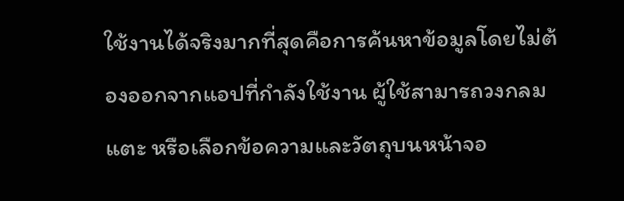ใช้งานได้จริงมากที่สุดคือการค้นหาข้อมูลโดยไม่ต้องออกจากแอปที่กำลังใช้งาน ผู้ใช้สามารถวงกลม แตะ หรือเลือกข้อความและวัตถุบนหน้าจอ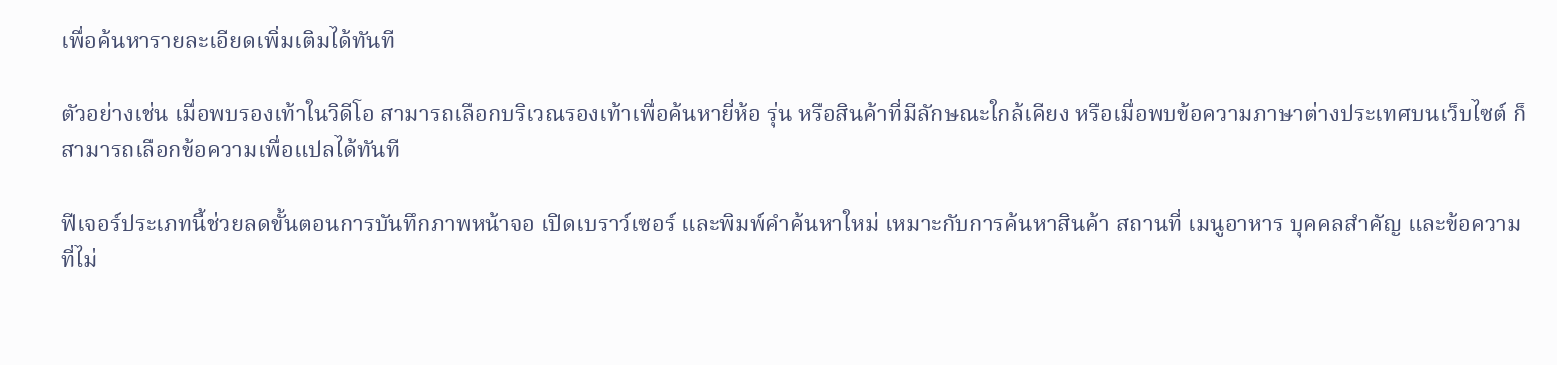เพื่อค้นหารายละเอียดเพิ่มเติมได้ทันที

ตัวอย่างเช่น เมื่อพบรองเท้าในวิดีโอ สามารถเลือกบริเวณรองเท้าเพื่อค้นหายี่ห้อ รุ่น หรือสินค้าที่มีลักษณะใกล้เคียง หรือเมื่อพบข้อความภาษาต่างประเทศบนเว็บไซต์ ก็สามารถเลือกข้อความเพื่อแปลได้ทันที

ฟีเจอร์ประเภทนี้ช่วยลดขั้นตอนการบันทึกภาพหน้าจอ เปิดเบราว์เซอร์ และพิมพ์คำค้นหาใหม่ เหมาะกับการค้นหาสินค้า สถานที่ เมนูอาหาร บุคคลสำคัญ และข้อความที่ไม่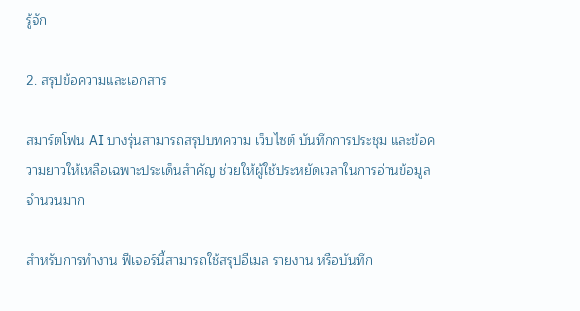รู้จัก

2. สรุปข้อความและเอกสาร

สมาร์ตโฟน AI บางรุ่นสามารถสรุปบทความ เว็บไซต์ บันทึกการประชุม และข้อความยาวให้เหลือเฉพาะประเด็นสำคัญ ช่วยให้ผู้ใช้ประหยัดเวลาในการอ่านข้อมูลจำนวนมาก

สำหรับการทำงาน ฟีเจอร์นี้สามารถใช้สรุปอีเมล รายงาน หรือบันทึก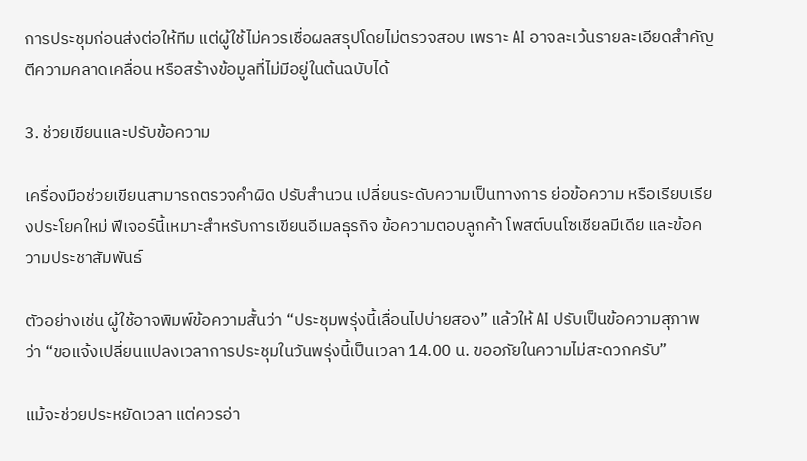การประชุมก่อนส่งต่อให้ทีม แต่ผู้ใช้ไม่ควรเชื่อผลสรุปโดยไม่ตรวจสอบ เพราะ AI อาจละเว้นรายละเอียดสำคัญ ตีความคลาดเคลื่อน หรือสร้างข้อมูลที่ไม่มีอยู่ในต้นฉบับได้

3. ช่วยเขียนและปรับข้อความ

เครื่องมือช่วยเขียนสามารถตรวจคำผิด ปรับสำนวน เปลี่ยนระดับความเป็นทางการ ย่อข้อความ หรือเรียบเรียงประโยคใหม่ ฟีเจอร์นี้เหมาะสำหรับการเขียนอีเมลธุรกิจ ข้อความตอบลูกค้า โพสต์บนโซเชียลมีเดีย และข้อความประชาสัมพันธ์

ตัวอย่างเช่น ผู้ใช้อาจพิมพ์ข้อความสั้นว่า “ประชุมพรุ่งนี้เลื่อนไปบ่ายสอง” แล้วให้ AI ปรับเป็นข้อความสุภาพว่า “ขอแจ้งเปลี่ยนแปลงเวลาการประชุมในวันพรุ่งนี้เป็นเวลา 14.00 น. ขออภัยในความไม่สะดวกครับ”

แม้จะช่วยประหยัดเวลา แต่ควรอ่า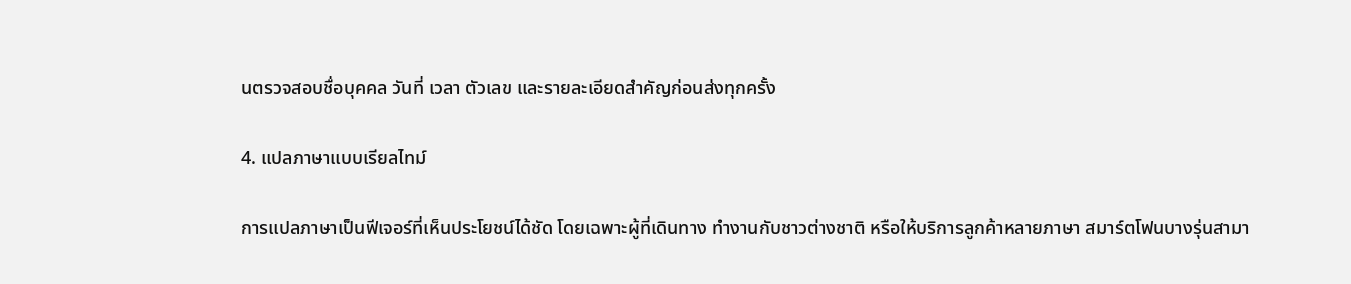นตรวจสอบชื่อบุคคล วันที่ เวลา ตัวเลข และรายละเอียดสำคัญก่อนส่งทุกครั้ง

4. แปลภาษาแบบเรียลไทม์

การแปลภาษาเป็นฟีเจอร์ที่เห็นประโยชน์ได้ชัด โดยเฉพาะผู้ที่เดินทาง ทำงานกับชาวต่างชาติ หรือให้บริการลูกค้าหลายภาษา สมาร์ตโฟนบางรุ่นสามา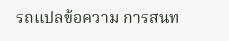รถแปลข้อความ การสนท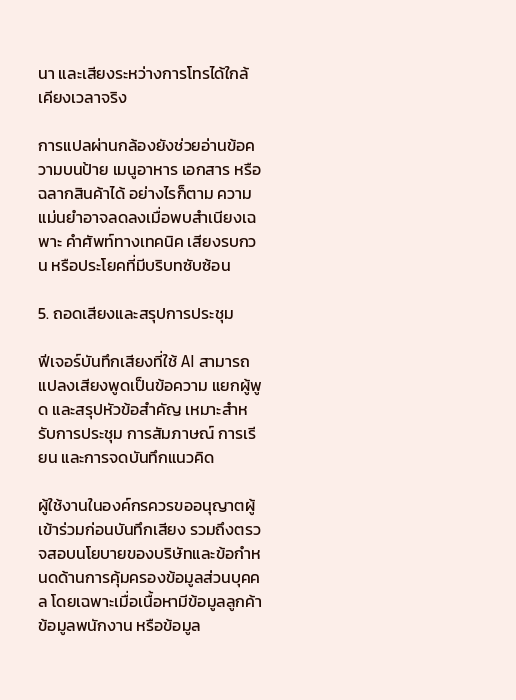นา และเสียงระหว่างการโทรได้ใกล้เคียงเวลาจริง

การแปลผ่านกล้องยังช่วยอ่านข้อความบนป้าย เมนูอาหาร เอกสาร หรือฉลากสินค้าได้ อย่างไรก็ตาม ความแม่นยำอาจลดลงเมื่อพบสำเนียงเฉพาะ คำศัพท์ทางเทคนิค เสียงรบกวน หรือประโยคที่มีบริบทซับซ้อน

5. ถอดเสียงและสรุปการประชุม

ฟีเจอร์บันทึกเสียงที่ใช้ AI สามารถแปลงเสียงพูดเป็นข้อความ แยกผู้พูด และสรุปหัวข้อสำคัญ เหมาะสำหรับการประชุม การสัมภาษณ์ การเรียน และการจดบันทึกแนวคิด

ผู้ใช้งานในองค์กรควรขออนุญาตผู้เข้าร่วมก่อนบันทึกเสียง รวมถึงตรวจสอบนโยบายของบริษัทและข้อกำหนดด้านการคุ้มครองข้อมูลส่วนบุคคล โดยเฉพาะเมื่อเนื้อหามีข้อมูลลูกค้า ข้อมูลพนักงาน หรือข้อมูล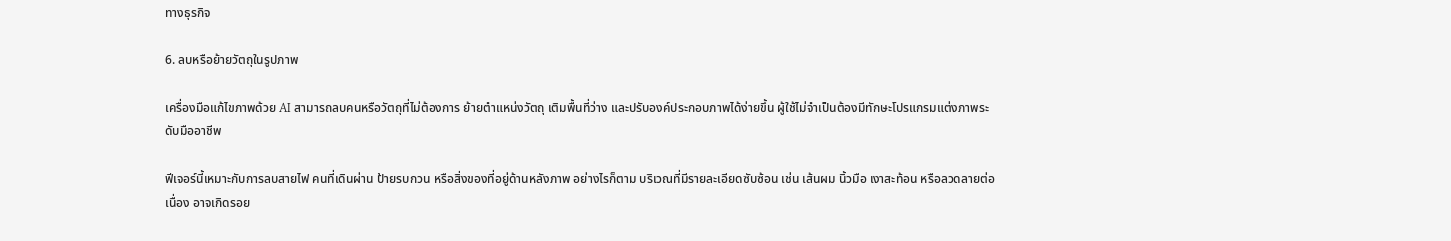ทางธุรกิจ

6. ลบหรือย้ายวัตถุในรูปภาพ

เครื่องมือแก้ไขภาพด้วย AI สามารถลบคนหรือวัตถุที่ไม่ต้องการ ย้ายตำแหน่งวัตถุ เติมพื้นที่ว่าง และปรับองค์ประกอบภาพได้ง่ายขึ้น ผู้ใช้ไม่จำเป็นต้องมีทักษะโปรแกรมแต่งภาพระดับมืออาชีพ

ฟีเจอร์นี้เหมาะกับการลบสายไฟ คนที่เดินผ่าน ป้ายรบกวน หรือสิ่งของที่อยู่ด้านหลังภาพ อย่างไรก็ตาม บริเวณที่มีรายละเอียดซับซ้อน เช่น เส้นผม นิ้วมือ เงาสะท้อน หรือลวดลายต่อเนื่อง อาจเกิดรอย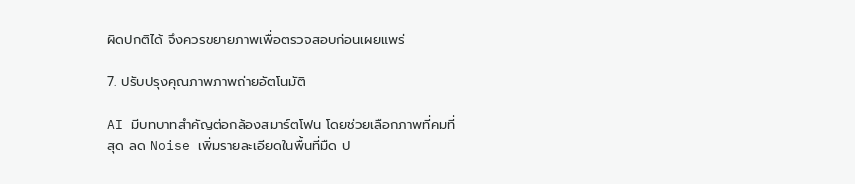ผิดปกติได้ จึงควรขยายภาพเพื่อตรวจสอบก่อนเผยแพร่

7. ปรับปรุงคุณภาพภาพถ่ายอัตโนมัติ

AI มีบทบาทสำคัญต่อกล้องสมาร์ตโฟน โดยช่วยเลือกภาพที่คมที่สุด ลด Noise เพิ่มรายละเอียดในพื้นที่มืด ป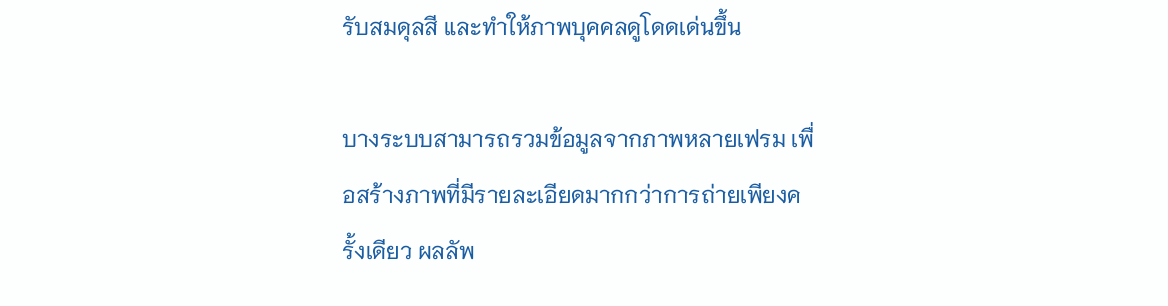รับสมดุลสี และทำให้ภาพบุคคลดูโดดเด่นขึ้น

บางระบบสามารถรวมข้อมูลจากภาพหลายเฟรม เพื่อสร้างภาพที่มีรายละเอียดมากกว่าการถ่ายเพียงครั้งเดียว ผลลัพ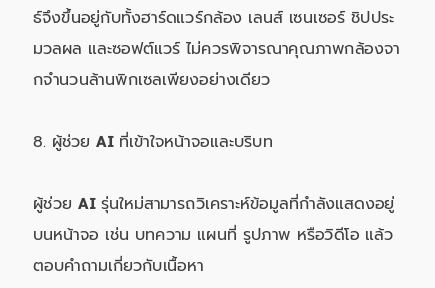ธ์จึงขึ้นอยู่กับทั้งฮาร์ดแวร์กล้อง เลนส์ เซนเซอร์ ชิปประมวลผล และซอฟต์แวร์ ไม่ควรพิจารณาคุณภาพกล้องจากจำนวนล้านพิกเซลเพียงอย่างเดียว

8. ผู้ช่วย AI ที่เข้าใจหน้าจอและบริบท

ผู้ช่วย AI รุ่นใหม่สามารถวิเคราะห์ข้อมูลที่กำลังแสดงอยู่บนหน้าจอ เช่น บทความ แผนที่ รูปภาพ หรือวิดีโอ แล้วตอบคำถามเกี่ยวกับเนื้อหา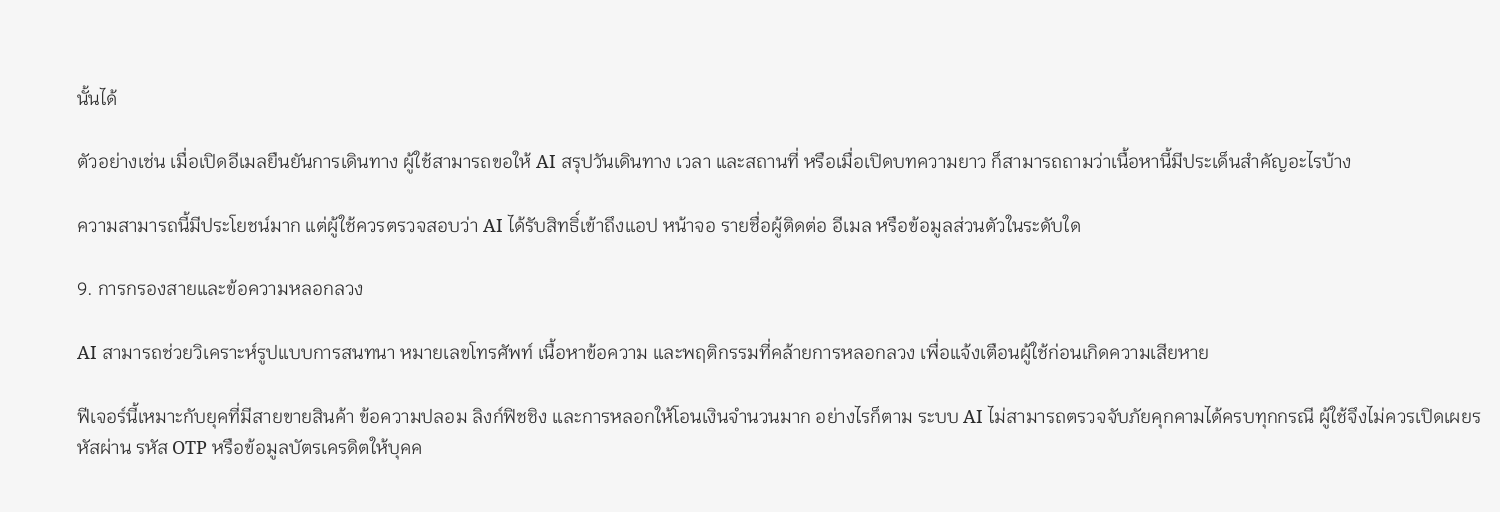นั้นได้

ตัวอย่างเช่น เมื่อเปิดอีเมลยืนยันการเดินทาง ผู้ใช้สามารถขอให้ AI สรุปวันเดินทาง เวลา และสถานที่ หรือเมื่อเปิดบทความยาว ก็สามารถถามว่าเนื้อหานี้มีประเด็นสำคัญอะไรบ้าง

ความสามารถนี้มีประโยชน์มาก แต่ผู้ใช้ควรตรวจสอบว่า AI ได้รับสิทธิ์เข้าถึงแอป หน้าจอ รายชื่อผู้ติดต่อ อีเมล หรือข้อมูลส่วนตัวในระดับใด

9. การกรองสายและข้อความหลอกลวง

AI สามารถช่วยวิเคราะห์รูปแบบการสนทนา หมายเลขโทรศัพท์ เนื้อหาข้อความ และพฤติกรรมที่คล้ายการหลอกลวง เพื่อแจ้งเตือนผู้ใช้ก่อนเกิดความเสียหาย

ฟีเจอร์นี้เหมาะกับยุคที่มีสายขายสินค้า ข้อความปลอม ลิงก์ฟิชชิง และการหลอกให้โอนเงินจำนวนมาก อย่างไรก็ตาม ระบบ AI ไม่สามารถตรวจจับภัยคุกคามได้ครบทุกกรณี ผู้ใช้จึงไม่ควรเปิดเผยรหัสผ่าน รหัส OTP หรือข้อมูลบัตรเครดิตให้บุคค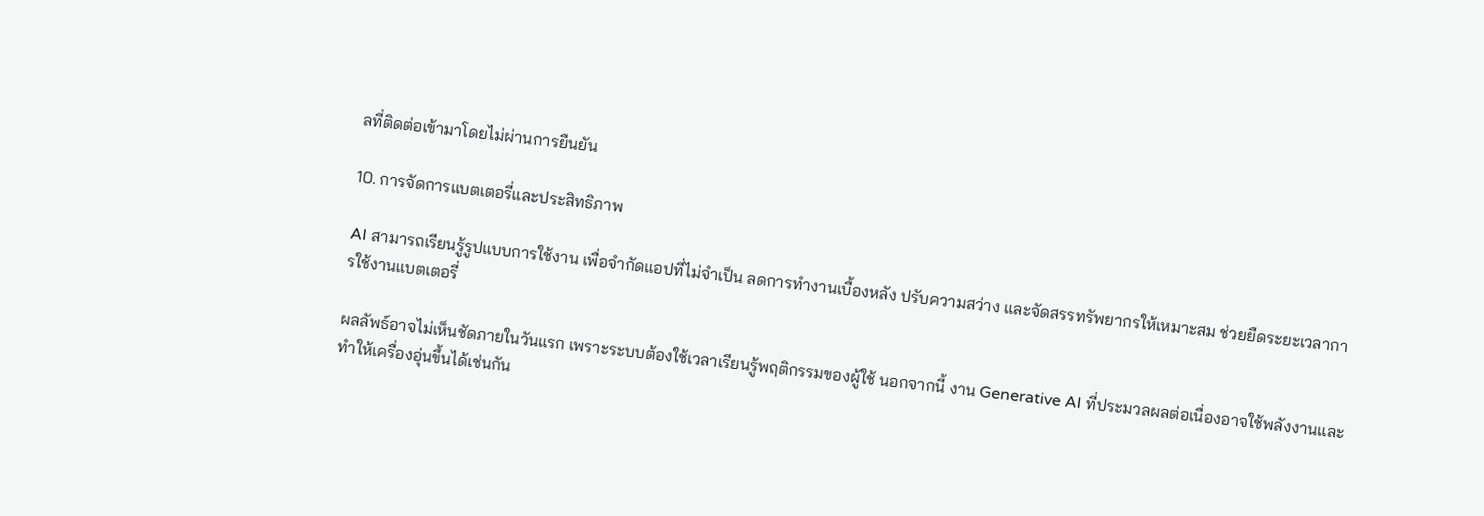ลที่ติดต่อเข้ามาโดยไม่ผ่านการยืนยัน

10. การจัดการแบตเตอรี่และประสิทธิภาพ

AI สามารถเรียนรู้รูปแบบการใช้งาน เพื่อจำกัดแอปที่ไม่จำเป็น ลดการทำงานเบื้องหลัง ปรับความสว่าง และจัดสรรทรัพยากรให้เหมาะสม ช่วยยืดระยะเวลาการใช้งานแบตเตอรี่

ผลลัพธ์อาจไม่เห็นชัดภายในวันแรก เพราะระบบต้องใช้เวลาเรียนรู้พฤติกรรมของผู้ใช้ นอกจากนี้ งาน Generative AI ที่ประมวลผลต่อเนื่องอาจใช้พลังงานและทำให้เครื่องอุ่นขึ้นได้เช่นกัน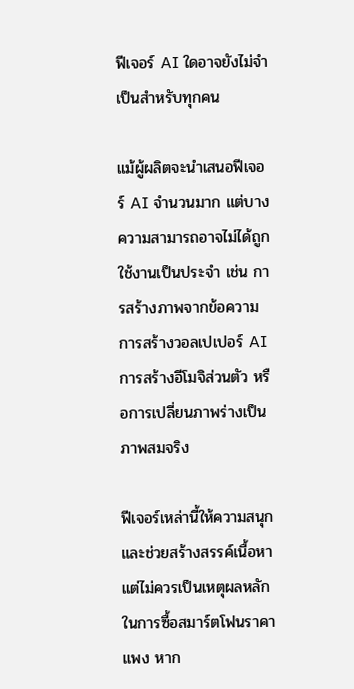ฟีเจอร์ AI ใดอาจยังไม่จำเป็นสำหรับทุกคน

แม้ผู้ผลิตจะนำเสนอฟีเจอร์ AI จำนวนมาก แต่บางความสามารถอาจไม่ได้ถูกใช้งานเป็นประจำ เช่น การสร้างภาพจากข้อความ การสร้างวอลเปเปอร์ AI การสร้างอีโมจิส่วนตัว หรือการเปลี่ยนภาพร่างเป็นภาพสมจริง

ฟีเจอร์เหล่านี้ให้ความสนุกและช่วยสร้างสรรค์เนื้อหา แต่ไม่ควรเป็นเหตุผลหลักในการซื้อสมาร์ตโฟนราคาแพง หาก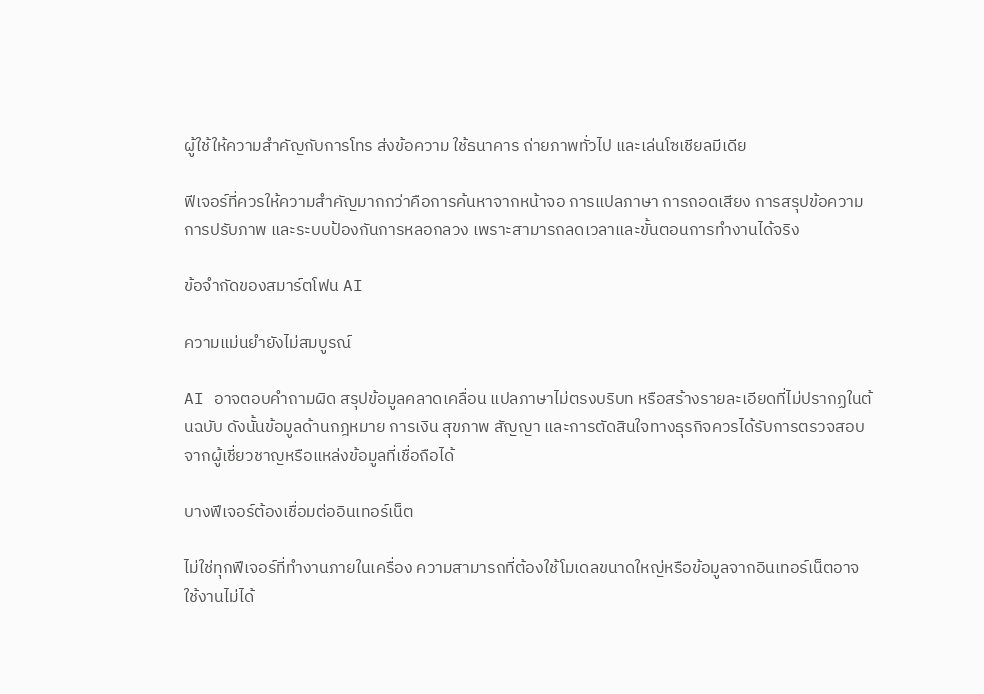ผู้ใช้ให้ความสำคัญกับการโทร ส่งข้อความ ใช้ธนาคาร ถ่ายภาพทั่วไป และเล่นโซเชียลมีเดีย

ฟีเจอร์ที่ควรให้ความสำคัญมากกว่าคือการค้นหาจากหน้าจอ การแปลภาษา การถอดเสียง การสรุปข้อความ การปรับภาพ และระบบป้องกันการหลอกลวง เพราะสามารถลดเวลาและขั้นตอนการทำงานได้จริง

ข้อจำกัดของสมาร์ตโฟน AI

ความแม่นยำยังไม่สมบูรณ์

AI อาจตอบคำถามผิด สรุปข้อมูลคลาดเคลื่อน แปลภาษาไม่ตรงบริบท หรือสร้างรายละเอียดที่ไม่ปรากฏในต้นฉบับ ดังนั้นข้อมูลด้านกฎหมาย การเงิน สุขภาพ สัญญา และการตัดสินใจทางธุรกิจควรได้รับการตรวจสอบจากผู้เชี่ยวชาญหรือแหล่งข้อมูลที่เชื่อถือได้

บางฟีเจอร์ต้องเชื่อมต่ออินเทอร์เน็ต

ไม่ใช่ทุกฟีเจอร์ที่ทำงานภายในเครื่อง ความสามารถที่ต้องใช้โมเดลขนาดใหญ่หรือข้อมูลจากอินเทอร์เน็ตอาจใช้งานไม่ได้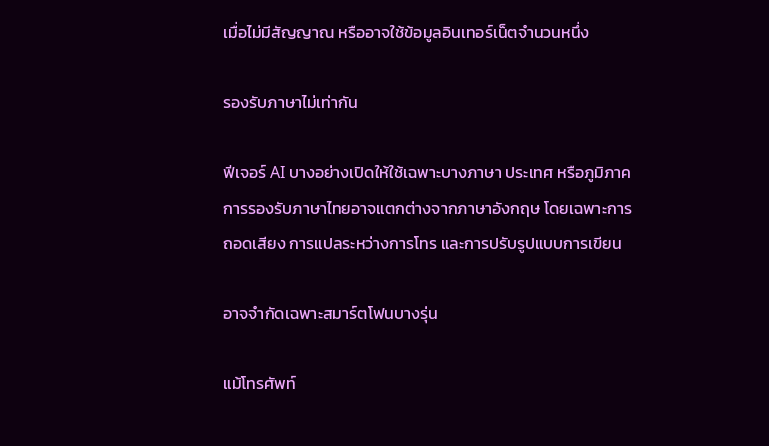เมื่อไม่มีสัญญาณ หรืออาจใช้ข้อมูลอินเทอร์เน็ตจำนวนหนึ่ง

รองรับภาษาไม่เท่ากัน

ฟีเจอร์ AI บางอย่างเปิดให้ใช้เฉพาะบางภาษา ประเทศ หรือภูมิภาค การรองรับภาษาไทยอาจแตกต่างจากภาษาอังกฤษ โดยเฉพาะการถอดเสียง การแปลระหว่างการโทร และการปรับรูปแบบการเขียน

อาจจำกัดเฉพาะสมาร์ตโฟนบางรุ่น

แม้โทรศัพท์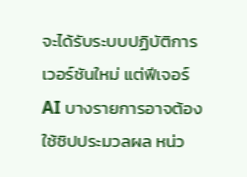จะได้รับระบบปฏิบัติการเวอร์ชันใหม่ แต่ฟีเจอร์ AI บางรายการอาจต้องใช้ชิปประมวลผล หน่ว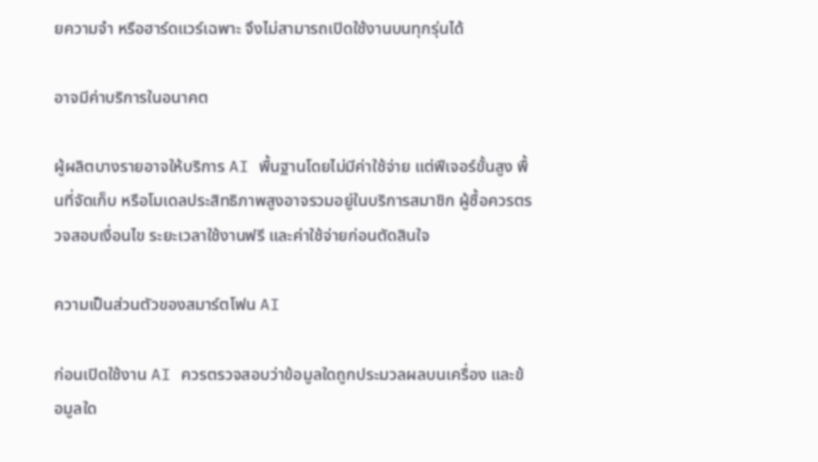ยความจำ หรือฮาร์ดแวร์เฉพาะ จึงไม่สามารถเปิดใช้งานบนทุกรุ่นได้

อาจมีค่าบริการในอนาคต

ผู้ผลิตบางรายอาจให้บริการ AI พื้นฐานโดยไม่มีค่าใช้จ่าย แต่ฟีเจอร์ขั้นสูง พื้นที่จัดเก็บ หรือโมเดลประสิทธิภาพสูงอาจรวมอยู่ในบริการสมาชิก ผู้ซื้อควรตรวจสอบเงื่อนไข ระยะเวลาใช้งานฟรี และค่าใช้จ่ายก่อนตัดสินใจ

ความเป็นส่วนตัวของสมาร์ตโฟน AI

ก่อนเปิดใช้งาน AI ควรตรวจสอบว่าข้อมูลใดถูกประมวลผลบนเครื่อง และข้อมูลใด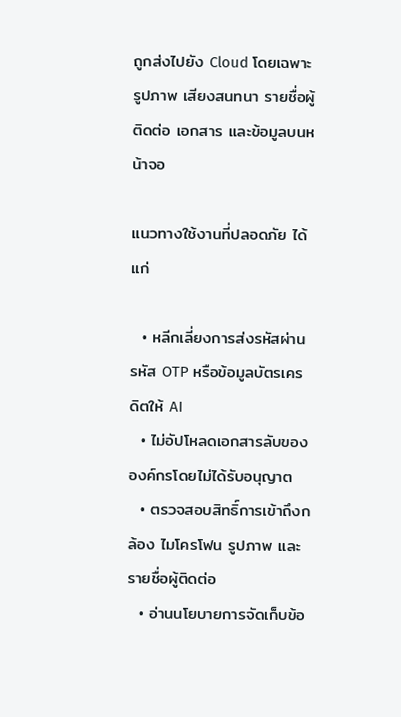ถูกส่งไปยัง Cloud โดยเฉพาะรูปภาพ เสียงสนทนา รายชื่อผู้ติดต่อ เอกสาร และข้อมูลบนหน้าจอ

แนวทางใช้งานที่ปลอดภัย ได้แก่

  • หลีกเลี่ยงการส่งรหัสผ่าน รหัส OTP หรือข้อมูลบัตรเครดิตให้ AI
  • ไม่อัปโหลดเอกสารลับขององค์กรโดยไม่ได้รับอนุญาต
  • ตรวจสอบสิทธิ์การเข้าถึงกล้อง ไมโครโฟน รูปภาพ และรายชื่อผู้ติดต่อ
  • อ่านนโยบายการจัดเก็บข้อ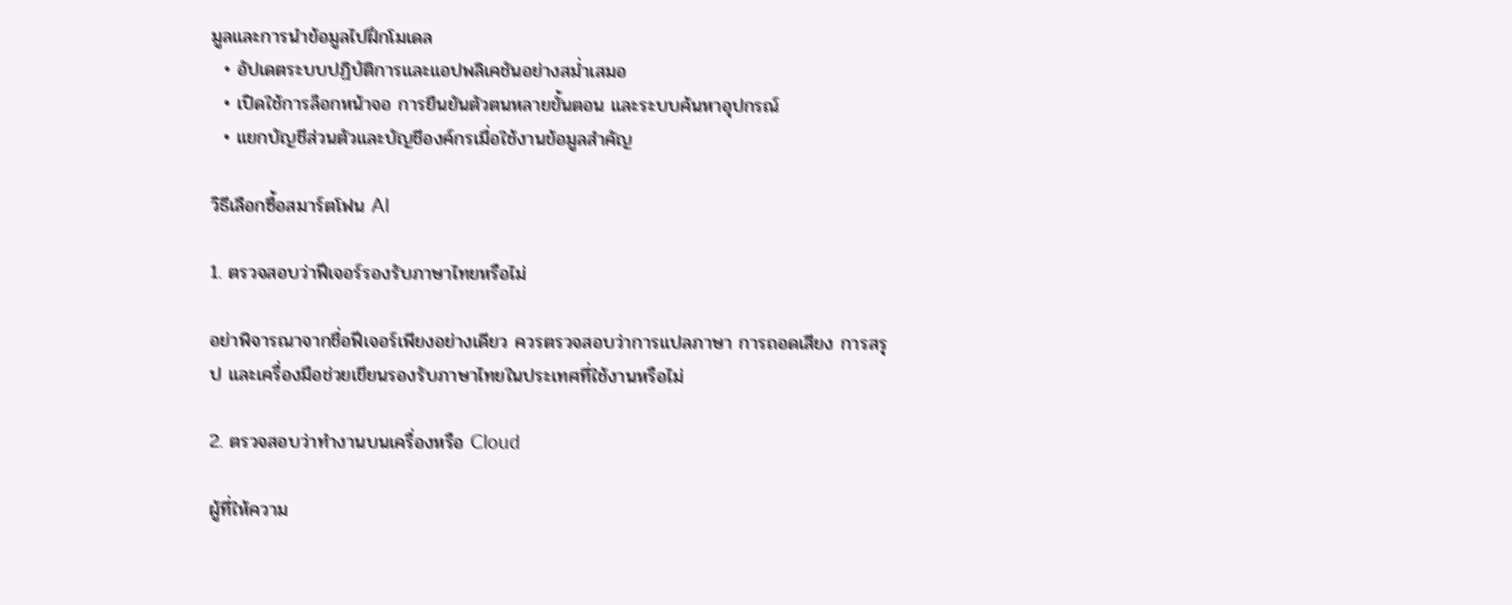มูลและการนำข้อมูลไปฝึกโมเดล
  • อัปเดตระบบปฏิบัติการและแอปพลิเคชันอย่างสม่ำเสมอ
  • เปิดใช้การล็อกหน้าจอ การยืนยันตัวตนหลายขั้นตอน และระบบค้นหาอุปกรณ์
  • แยกบัญชีส่วนตัวและบัญชีองค์กรเมื่อใช้งานข้อมูลสำคัญ

วิธีเลือกซื้อสมาร์ตโฟน AI

1. ตรวจสอบว่าฟีเจอร์รองรับภาษาไทยหรือไม่

อย่าพิจารณาจากชื่อฟีเจอร์เพียงอย่างเดียว ควรตรวจสอบว่าการแปลภาษา การถอดเสียง การสรุป และเครื่องมือช่วยเขียนรองรับภาษาไทยในประเทศที่ใช้งานหรือไม่

2. ตรวจสอบว่าทำงานบนเครื่องหรือ Cloud

ผู้ที่ให้ความ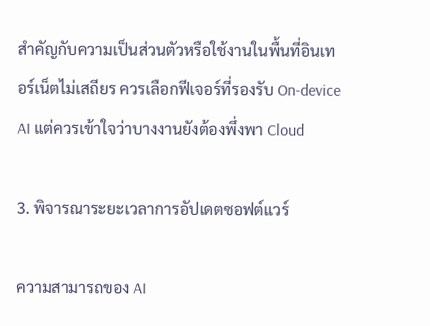สำคัญกับความเป็นส่วนตัวหรือใช้งานในพื้นที่อินเทอร์เน็ตไม่เสถียร ควรเลือกฟีเจอร์ที่รองรับ On-device AI แต่ควรเข้าใจว่าบางงานยังต้องพึ่งพา Cloud

3. พิจารณาระยะเวลาการอัปเดตซอฟต์แวร์

ความสามารถของ AI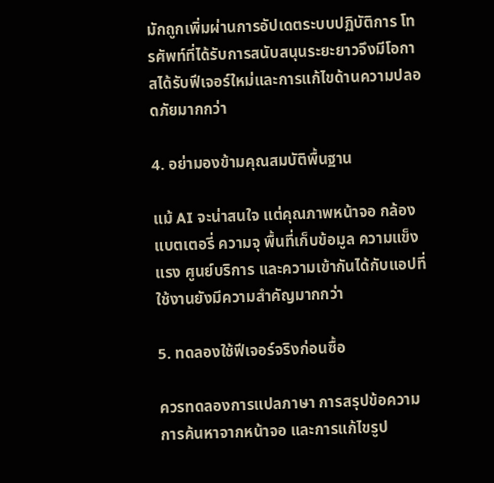มักถูกเพิ่มผ่านการอัปเดตระบบปฏิบัติการ โทรศัพท์ที่ได้รับการสนับสนุนระยะยาวจึงมีโอกาสได้รับฟีเจอร์ใหม่และการแก้ไขด้านความปลอดภัยมากกว่า

4. อย่ามองข้ามคุณสมบัติพื้นฐาน

แม้ AI จะน่าสนใจ แต่คุณภาพหน้าจอ กล้อง แบตเตอรี่ ความจุ พื้นที่เก็บข้อมูล ความแข็งแรง ศูนย์บริการ และความเข้ากันได้กับแอปที่ใช้งานยังมีความสำคัญมากกว่า

5. ทดลองใช้ฟีเจอร์จริงก่อนซื้อ

ควรทดลองการแปลภาษา การสรุปข้อความ การค้นหาจากหน้าจอ และการแก้ไขรูป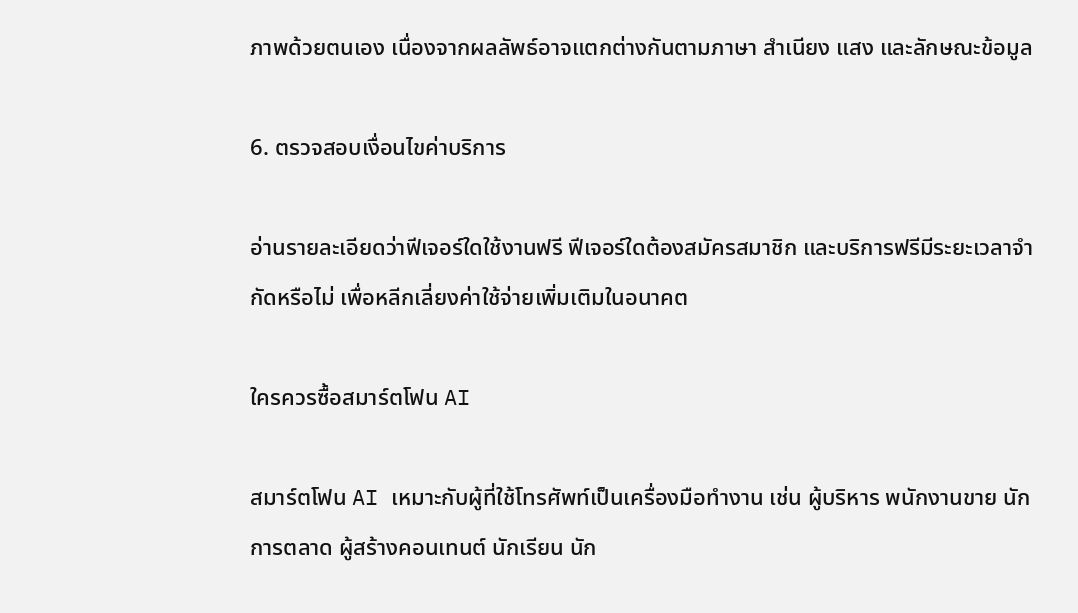ภาพด้วยตนเอง เนื่องจากผลลัพธ์อาจแตกต่างกันตามภาษา สำเนียง แสง และลักษณะข้อมูล

6. ตรวจสอบเงื่อนไขค่าบริการ

อ่านรายละเอียดว่าฟีเจอร์ใดใช้งานฟรี ฟีเจอร์ใดต้องสมัครสมาชิก และบริการฟรีมีระยะเวลาจำกัดหรือไม่ เพื่อหลีกเลี่ยงค่าใช้จ่ายเพิ่มเติมในอนาคต

ใครควรซื้อสมาร์ตโฟน AI

สมาร์ตโฟน AI เหมาะกับผู้ที่ใช้โทรศัพท์เป็นเครื่องมือทำงาน เช่น ผู้บริหาร พนักงานขาย นักการตลาด ผู้สร้างคอนเทนต์ นักเรียน นัก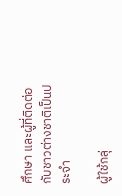ศึกษา และผู้ที่ติดต่อกับชาวต่างชาติเป็นประจำ

ผู้ใช้กลุ่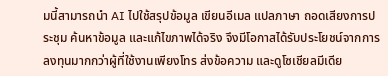มนี้สามารถนำ AI ไปใช้สรุปข้อมูล เขียนอีเมล แปลภาษา ถอดเสียงการประชุม ค้นหาข้อมูล และแก้ไขภาพได้จริง จึงมีโอกาสได้รับประโยชน์จากการลงทุนมากกว่าผู้ที่ใช้งานเพียงโทร ส่งข้อความ และดูโซเชียลมีเดีย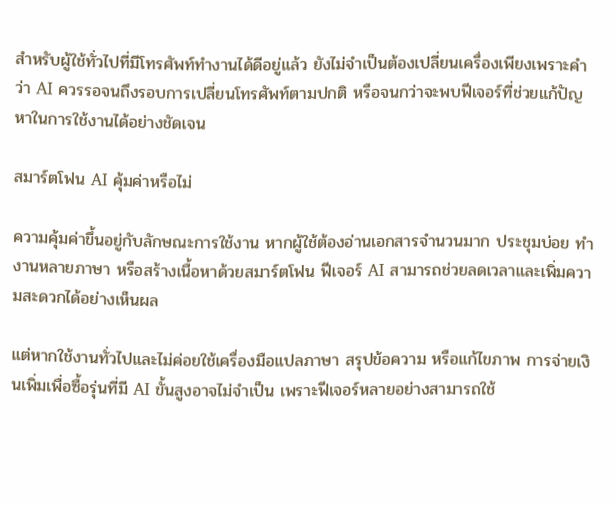สำหรับผู้ใช้ทั่วไปที่มีโทรศัพท์ทำงานได้ดีอยู่แล้ว ยังไม่จำเป็นต้องเปลี่ยนเครื่องเพียงเพราะคำว่า AI ควรรอจนถึงรอบการเปลี่ยนโทรศัพท์ตามปกติ หรือจนกว่าจะพบฟีเจอร์ที่ช่วยแก้ปัญหาในการใช้งานได้อย่างชัดเจน

สมาร์ตโฟน AI คุ้มค่าหรือไม่

ความคุ้มค่าขึ้นอยู่กับลักษณะการใช้งาน หากผู้ใช้ต้องอ่านเอกสารจำนวนมาก ประชุมบ่อย ทำงานหลายภาษา หรือสร้างเนื้อหาด้วยสมาร์ตโฟน ฟีเจอร์ AI สามารถช่วยลดเวลาและเพิ่มความสะดวกได้อย่างเห็นผล

แต่หากใช้งานทั่วไปและไม่ค่อยใช้เครื่องมือแปลภาษา สรุปข้อความ หรือแก้ไขภาพ การจ่ายเงินเพิ่มเพื่อซื้อรุ่นที่มี AI ขั้นสูงอาจไม่จำเป็น เพราะฟีเจอร์หลายอย่างสามารถใช้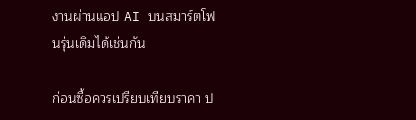งานผ่านแอป AI บนสมาร์ตโฟนรุ่นเดิมได้เช่นกัน

ก่อนซื้อควรเปรียบเทียบราคา ป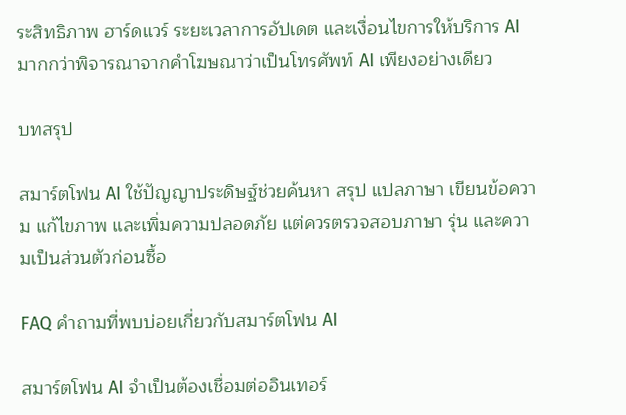ระสิทธิภาพ ฮาร์ดแวร์ ระยะเวลาการอัปเดต และเงื่อนไขการให้บริการ AI มากกว่าพิจารณาจากคำโฆษณาว่าเป็นโทรศัพท์ AI เพียงอย่างเดียว

บทสรุป

สมาร์ตโฟน AI ใช้ปัญญาประดิษฐ์ช่วยค้นหา สรุป แปลภาษา เขียนข้อความ แก้ไขภาพ และเพิ่มความปลอดภัย แต่ควรตรวจสอบภาษา รุ่น และความเป็นส่วนตัวก่อนซื้อ

FAQ คำถามที่พบบ่อยเกี่ยวกับสมาร์ตโฟน AI

สมาร์ตโฟน AI จำเป็นต้องเชื่อมต่ออินเทอร์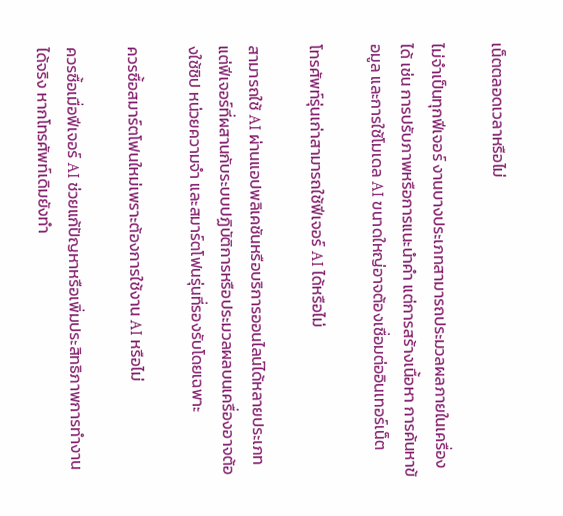เน็ตตลอดเวลาหรือไม่

ไม่จำเป็นทุกฟีเจอร์ งานบางประเภทสามารถประมวลผลภายในเครื่องได้ เช่น การปรับภาพหรือการแนะนำคำ แต่การสร้างเนื้อหา การค้นหาข้อมูล และการใช้โมเดล AI ขนาดใหญ่อาจต้องเชื่อมต่ออินเทอร์เน็ต

โทรศัพท์รุ่นเก่าสามารถใช้ฟีเจอร์ AI ได้หรือไม่

สามารถใช้ AI ผ่านแอปพลิเคชันหรือบริการออนไลน์ได้หลายประเภท แต่ฟีเจอร์ที่ผสานกับระบบปฏิบัติการหรือประมวลผลบนเครื่องอาจต้องใช้ชิป หน่วยความจำ และสมาร์ตโฟนรุ่นที่รองรับโดยเฉพาะ

ควรซื้อสมาร์ตโฟนใหม่เพราะต้องการใช้งาน AI หรือไม่

ควรซื้อเมื่อฟีเจอร์ AI ช่วยแก้ปัญหาหรือเพิ่มประสิทธิภาพการทำงานได้จริง หากโทรศัพท์เดิมยังทำ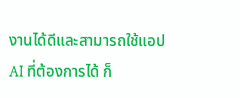งานได้ดีและสามารถใช้แอป AI ที่ต้องการได้ ก็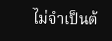ไม่จำเป็นต้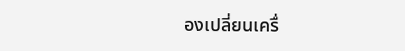องเปลี่ยนเครื่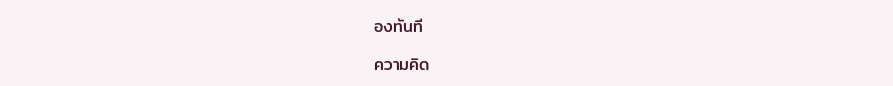องทันที

ความคิด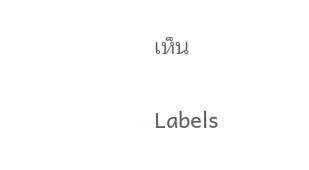เห็น

Labels